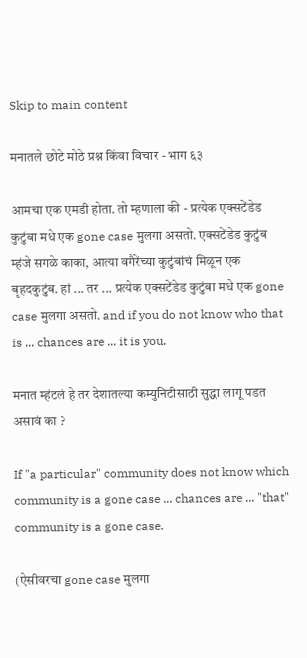Skip to main content

मनातले छोटे मोठे प्रश्न किंवा विचार - भाग ६३

आमचा एक एमडी होता. तो म्हणाला की - प्रत्येक एक्सटेंडेड कुटुंबा मधे एक gone case मुलगा असतो. एक्सटेंडेड कुटुंब म्हंजे सगळे काका, आत्या वगैरेंच्या कुटुंबांचं मिळून एक बृहदकुटुंब. हां ... तर ... प्रत्येक एक्सटेंडेड कुटुंबा मधे एक gone case मुलगा असतो. and if you do not know who that is ... chances are ... it is you.

मनात म्हंटलं हे तर देशातल्या कम्युनिटीसाठी सुद्धा लागू पडत असावं का ?

If "a particular" community does not know which community is a gone case ... chances are ... "that" community is a gone case.

(ऐसीवरचा gone case मुलगा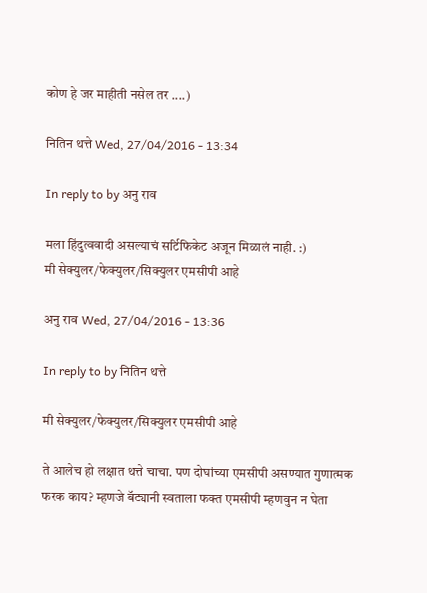कोण हे जर माहीती नसेल तर ....)

नितिन थत्ते Wed, 27/04/2016 - 13:34

In reply to by अनु राव

मला हिंदुत्ववादी असल्याचं सर्टिफिकेट अजून मिळालं नाही. :)
मी सेक्युलर/फेक्युलर/सिक्युलर एमसीपी आहे

अनु राव Wed, 27/04/2016 - 13:36

In reply to by नितिन थत्ते

मी सेक्युलर/फेक्युलर/सिक्युलर एमसीपी आहे

ते आलेच हो लक्षात थत्ते चाचा. पण दोघांच्या एमसीपी असण्यात गुणात्मक फरक काय? म्हणजे बॅट्यानी स्वताला फक्त एमसीपी म्हणवुन न घेता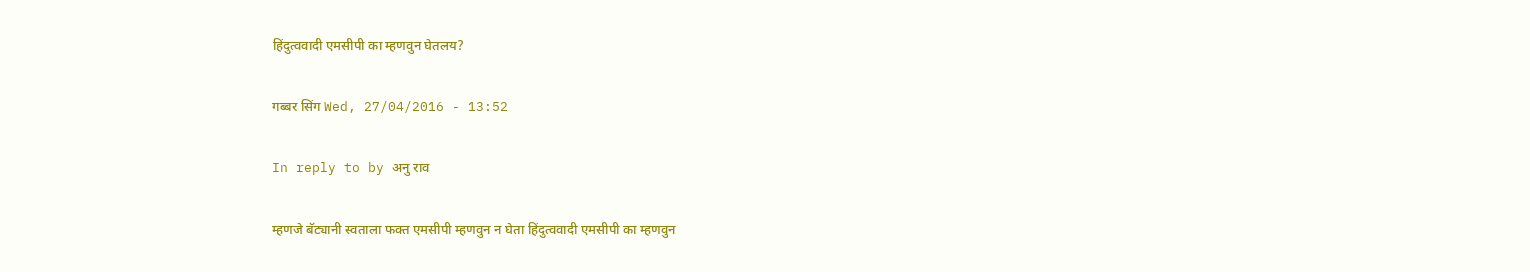हिंदुत्ववादी एमसीपी का म्हणवुन घेतलय?

गब्बर सिंग Wed, 27/04/2016 - 13:52

In reply to by अनु राव

म्हणजे बॅट्यानी स्वताला फक्त एमसीपी म्हणवुन न घेता हिंदुत्ववादी एमसीपी का म्हणवुन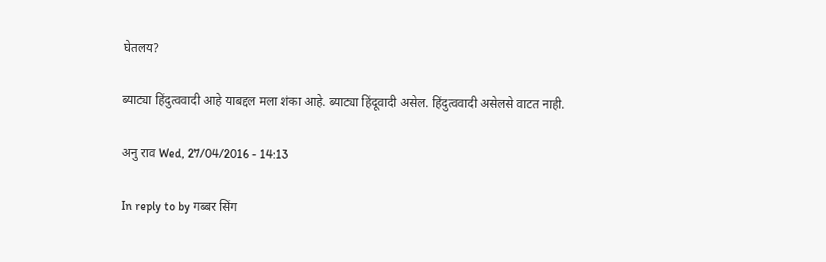घेतलय?

ब्याट्या हिंदुत्ववादी आहे याबद्दल मला शंका आहे. ब्याट्या हिंदूवादी असेल. हिंदुत्ववादी असेलसे वाटत नाही.

अनु राव Wed, 27/04/2016 - 14:13

In reply to by गब्बर सिंग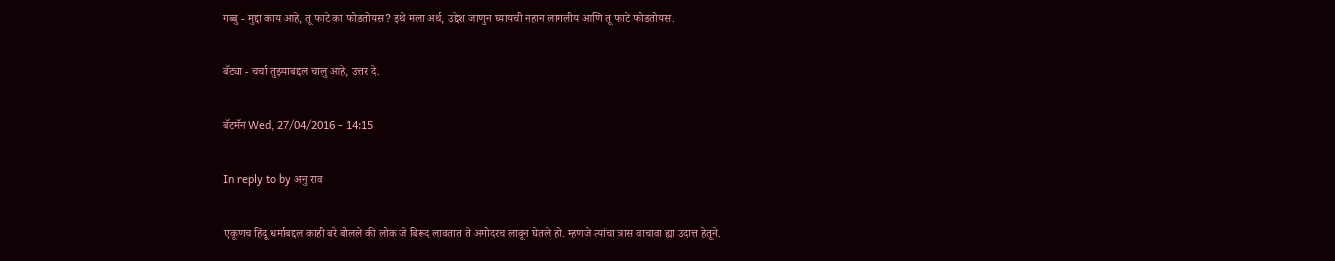गब्बु - मुद्दा काय आहे, तू फाटे का फोडतोयस? इथे मला अर्थ, उद्देश जाणुन घ्यायची नहान लागलीय आणि तू फाटे फोडतोयस.

बॅट्या - चर्चा तुझ्याबद्दल चालु आहे, उत्तर दे.

बॅटमॅन Wed, 27/04/2016 - 14:15

In reply to by अनु राव

एकूणच हिंदू धर्माबद्दल काही बरे बोलले की लोक जे बिरूद लावतात ते अगोदरच लावून घेतले हो. म्हणजे त्यांचा त्रास वाचावा ह्या उदात्त हेतूने.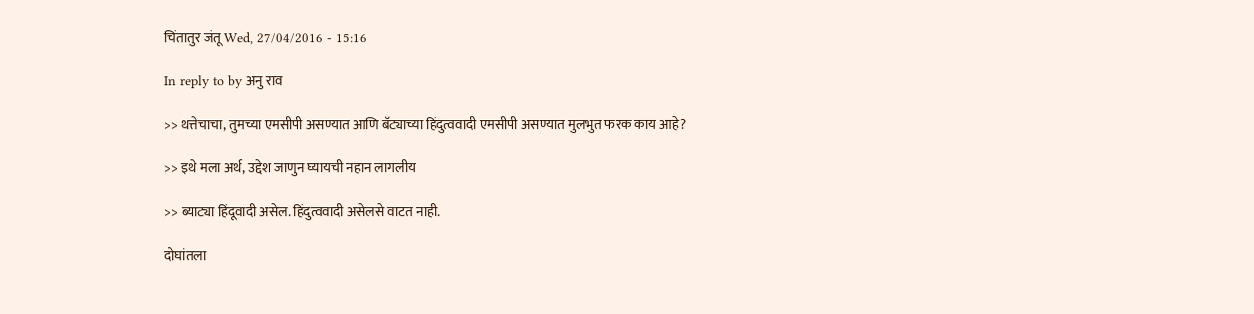चिंतातुर जंतू Wed, 27/04/2016 - 15:16

In reply to by अनु राव

>> थत्तेचाचा, तुमच्या एमसीपी असण्यात आणि बॅट्याच्या हिंदुत्ववादी एमसीपी असण्यात मुलभुत फरक काय आहे?

>> इथे मला अर्थ, उद्देश जाणुन घ्यायची नहान लागलीय

>> ब्याट्या हिंदूवादी असेल. हिंदुत्ववादी असेलसे वाटत नाही.

दोघांतला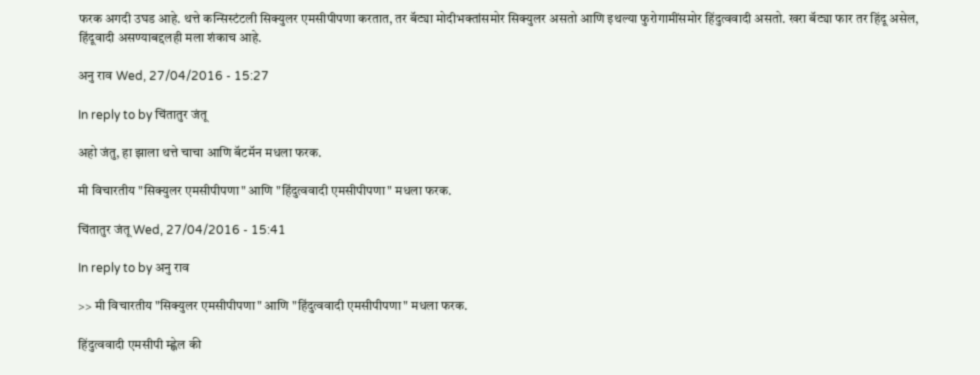फरक अगदी उघड आहे. थत्ते कन्सिस्टंटली सिक्युलर एमसीपीपणा करतात, तर बॅट्या मोदीभक्तांसमोर सिक्युलर असतो आणि इथल्या फुरोगामींसमोर हिंदुत्ववादी असतो. खरा बॅट्या फार तर हिंदू असेल, हिंदूवादी असण्याबद्दलही मला शंकाच आहे.

अनु राव Wed, 27/04/2016 - 15:27

In reply to by चिंतातुर जंतू

अहो जंतु, हा झाला थत्ते चाचा आणि बॅटमॅन मधला फरक.

मी विचारतीय "सिक्युलर एमसीपीपणा" आणि "हिंदुत्ववादी एमसीपीपणा" मधला फरक.

चिंतातुर जंतू Wed, 27/04/2016 - 15:41

In reply to by अनु राव

>> मी विचारतीय "सिक्युलर एमसीपीपणा" आणि "हिंदुत्ववादी एमसीपीपणा" मधला फरक.

हिंदुत्ववादी एमसीपी म्ह्णेल की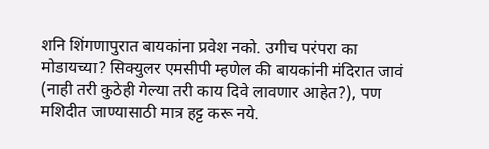शनि शिंगणापुरात बायकांना प्रवेश नको. उगीच परंपरा का मोडायच्या? सिक्युलर एमसीपी म्हणेल की बायकांनी मंदिरात जावं (नाही तरी कुठेही गेल्या तरी काय दिवे लावणार आहेत?), पण मशिदीत जाण्यासाठी मात्र हट्ट करू नये.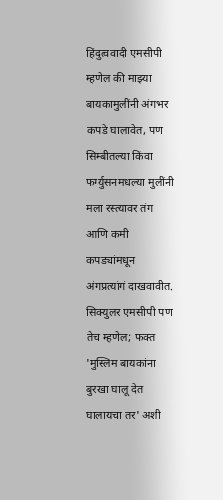हिंदुत्ववादी एमसीपी म्हणेल की माझ्या बायकामुलींनी अंगभर कपडे घालावेत, पण सिम्बीतल्या किंवा फर्ग्युसनमधल्या मुलींनी मला रस्त्यावर तंग आणि कमी कपड्यांमधून अंगप्रत्यांगं दाखवावीत. सिक्युलर एमसीपी पण तेच म्हणेल; फक्त 'मुस्लिम बायकांना बुरखा घालू देत घालायचा तर' अशी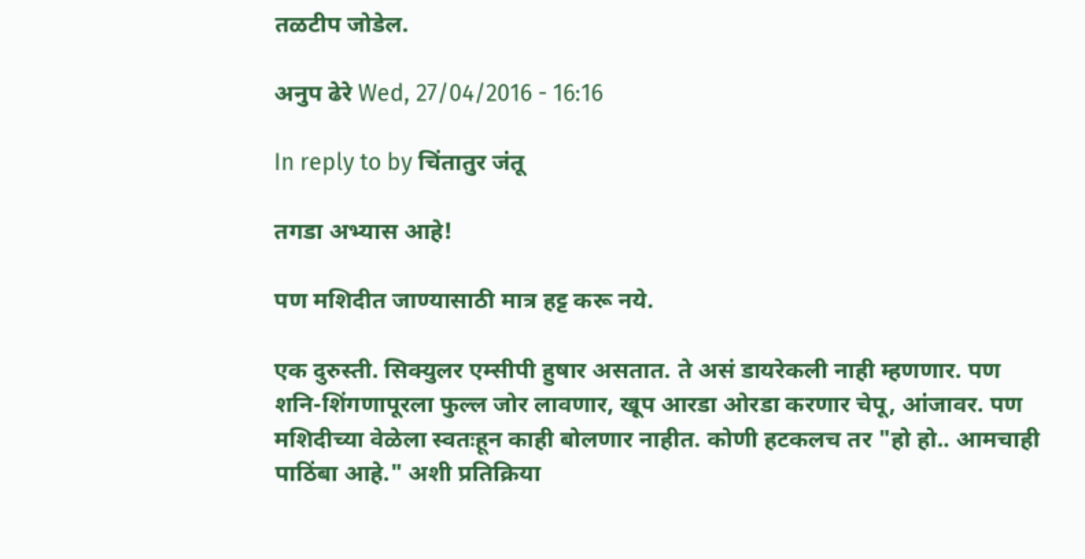तळटीप जोडेल.

अनुप ढेरे Wed, 27/04/2016 - 16:16

In reply to by चिंतातुर जंतू

तगडा अभ्यास आहे!

पण मशिदीत जाण्यासाठी मात्र हट्ट करू नये.

एक दुरुस्ती. सिक्युलर एम्सीपी हुषार असतात. ते असं डायरेकली नाही म्हणणार. पण शनि-शिंगणापूरला फुल्ल जोर लावणार, खूप आरडा ओरडा करणार चेपू, आंजावर. पण मशिदीच्या वेळेला स्वतःहून काही बोलणार नाहीत. कोणी हटकलच तर "हो हो.. आमचाही पाठिंबा आहे." अशी प्रतिक्रिया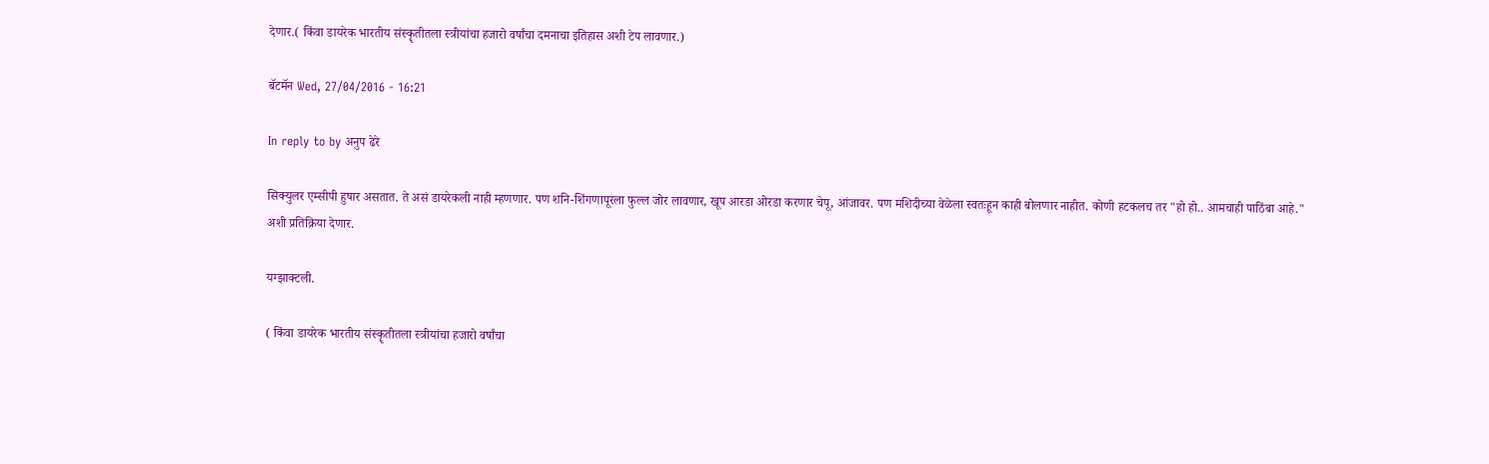देणार.( किंवा डायरेक भारतीय संस्कॄतीतला स्त्रीयांचा हजारो वर्षांचा दमनाचा इतिहास अशी टेप लावणार.)

बॅटमॅन Wed, 27/04/2016 - 16:21

In reply to by अनुप ढेरे

सिक्युलर एम्सीपी हुषार असतात. ते असं डायरेकली नाही म्हणणार. पण शनि-शिंगणापूरला फुल्ल जोर लावणार, खूप आरडा ओरडा करणार चेपू, आंजावर. पण मशिदीच्या वेळेला स्वतःहून काही बोलणार नाहीत. कोणी हटकलच तर "हो हो.. आमचाही पाठिंबा आहे." अशी प्रतिक्रिया देणार.

यग्झाक्टली.

( किंवा डायरेक भारतीय संस्कॄतीतला स्त्रीयांचा हजारो वर्षांचा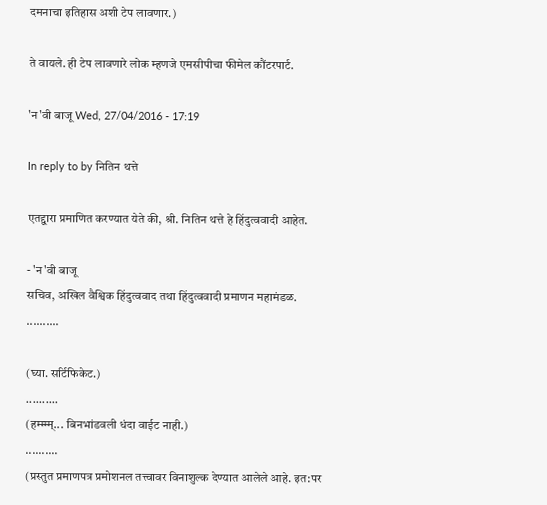दमनाचा इतिहास अशी टेप लावणार.)

ते वायले. ही टेप लावणारे लोक म्हणजे एमसीपीचा फीमेल कौंटरपार्ट.

'न'वी बाजू Wed, 27/04/2016 - 17:19

In reply to by नितिन थत्ते

एतद्द्वारा प्रमाणित करण्यात येते की, श्री. नितिन थत्ते हे हिंदुत्ववादी आहेत.

- 'न'वी बाजू
सचिव, अखिल वैश्विक हिंदुत्ववाद तथा हिंदुत्ववादी प्रमाणन महामंडळ.
..........

(घ्या. सर्टिफिकेट.)
..........
(हम्म्म्म्... बिनभांडवली धंदा वाईट नाही.)
..........
(प्रस्तुत प्रमाणपत्र प्रमोशनल तत्त्वावर विनाशुल्क देण्यात आलेले आहे. इत:पर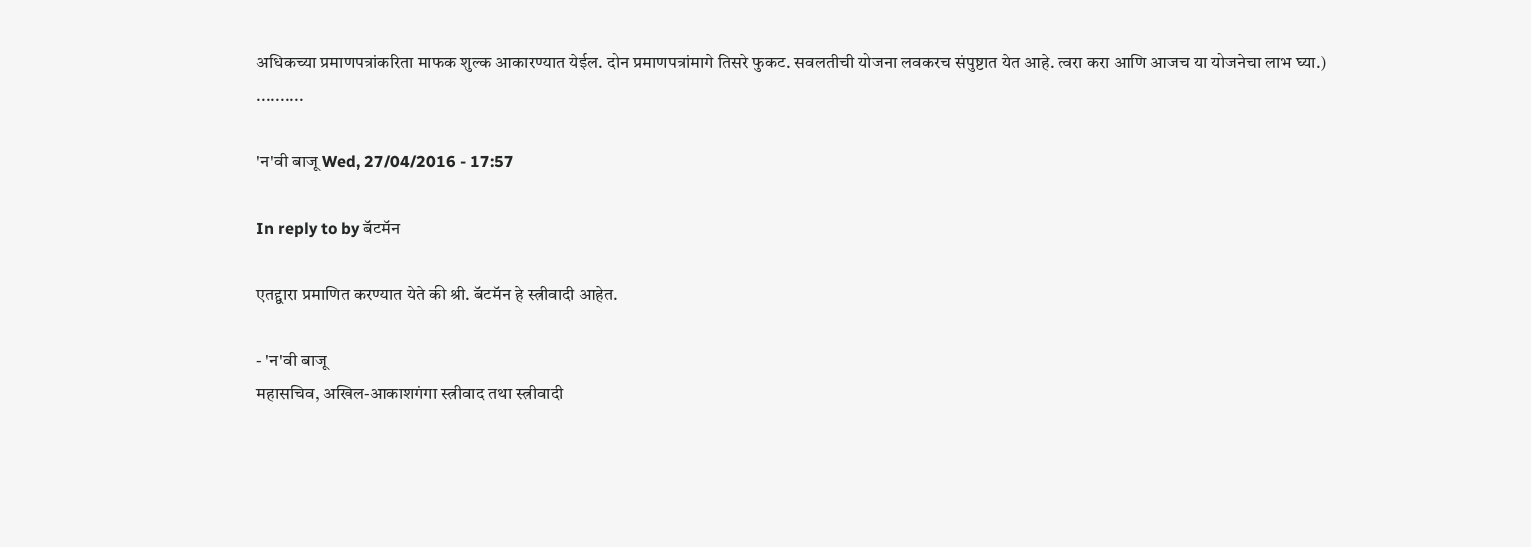अधिकच्या प्रमाणपत्रांकरिता माफक शुल्क आकारण्यात येईल. दोन प्रमाणपत्रांमागे तिसरे फुकट. सवलतीची योजना लवकरच संपुष्टात येत आहे. त्वरा करा आणि आजच या योजनेचा लाभ घ्या.)
..........

'न'वी बाजू Wed, 27/04/2016 - 17:57

In reply to by बॅटमॅन

एतद्द्वारा प्रमाणित करण्यात येते की श्री. बॅटमॅन हे स्त्रीवादी आहेत.

- 'न'वी बाजू
महासचिव, अखिल-आकाशगंगा स्त्रीवाद तथा स्त्रीवादी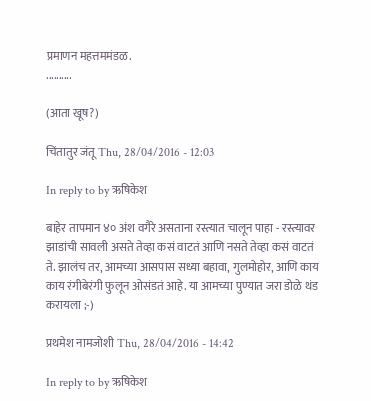प्रमाणन महत्तममंडळ.
..........

(आता खूष?)

चिंतातुर जंतू Thu, 28/04/2016 - 12:03

In reply to by ऋषिकेश

बाहेर तापमान ४० अंश वगैरे असताना रस्त्यात चालून पाहा - रस्त्यावर झाडांची सावली असते तेव्हा कसं वाटतं आणि नसते तेव्हा कसं वाटतं ते. झालंच तर, आमच्या आसपास सध्या बहावा, गुलमोहोर, आणि काय काय रंगीबेरंगी फुलून ओसंडतं आहे. या आमच्या पुण्यात जरा डोळे थंड करायला ;-)

प्रथमेश नामजोशी Thu, 28/04/2016 - 14:42

In reply to by ऋषिकेश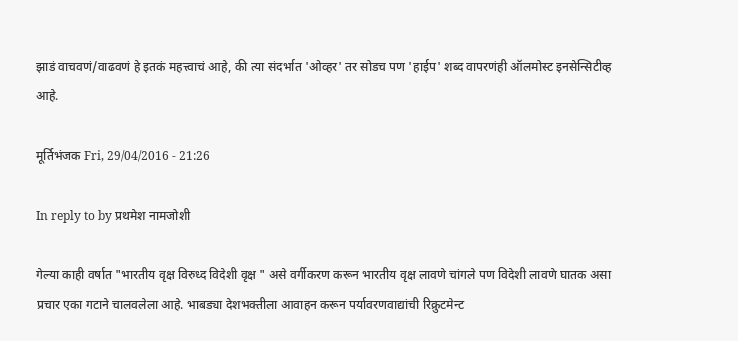झाडं वाचवणं/वाढवणं हे इतकं महत्त्वाचं आहे, की त्या संदर्भात 'ओव्हर' तर सोडच पण 'हाईप' शब्द वापरणंही ऑलमोस्ट इनसेन्सिटीव्ह आहे.

मूर्तिभंजक Fri, 29/04/2016 - 21:26

In reply to by प्रथमेश नामजोशी

गेल्या काही वर्षात "भारतीय वृक्ष विरुध्द विदेशी वृक्ष " असे वर्गीकरण करून भारतीय वृक्ष लावणे चांगले पण विदेशी लावणे घातक असा प्रचार एका गटाने चालवलेला आहे. भाबड्या देशभक्तीला आवाहन करून पर्यावरणवाद्यांची रिक्रुटमेन्ट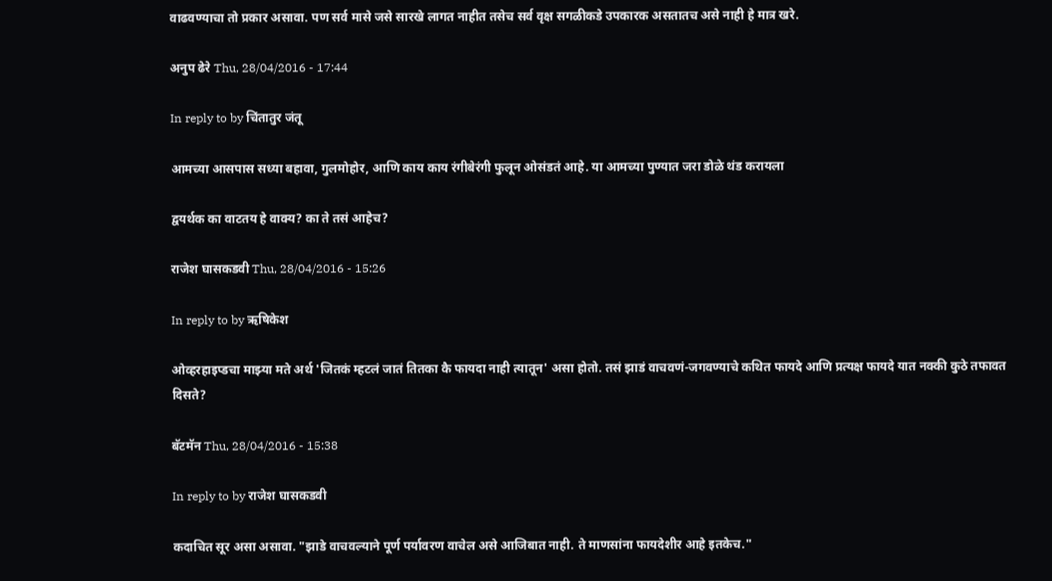वाढवण्याचा तो प्रकार असावा. पण सर्व मासे जसे सारखे लागत नाहीत तसेच सर्व वृक्ष सगळीकडे उपकारक असतातच असे नाही हे मात्र खरे.

अनुप ढेरे Thu, 28/04/2016 - 17:44

In reply to by चिंतातुर जंतू

आमच्या आसपास सध्या बहावा, गुलमोहोर, आणि काय काय रंगीबेरंगी फुलून ओसंडतं आहे. या आमच्या पुण्यात जरा डोळे थंड करायला

द्वयर्थक का वाटतय हे वाक्य? का ते तसं आहेच?

राजेश घासकडवी Thu, 28/04/2016 - 15:26

In reply to by ऋषिकेश

ओव्हरहाइप्डचा माझ्या मते अर्थ 'जितकं म्हटलं जातं तितका कै फायदा नाही त्यातून' असा होतो. तसं झाडं वाचवणं-जगवण्याचे कथित फायदे आणि प्रत्यक्ष फायदे यात नक्की कुठे तफावत दिसते?

बॅटमॅन Thu, 28/04/2016 - 15:38

In reply to by राजेश घासकडवी

कदाचित सूर असा असावा. "झाडे वाचवल्याने पूर्ण पर्यावरण वाचेल असे आजिबात नाही. ते माणसांना फायदेशीर आहे इतकेच."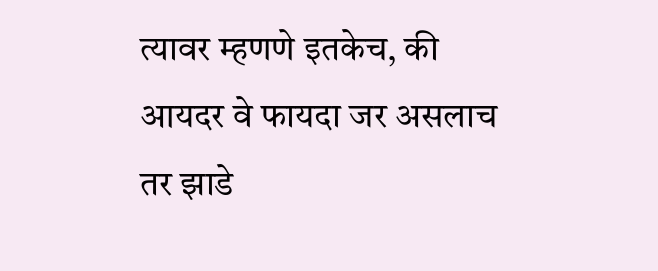त्यावर म्हणणे इतकेच, की आयदर वे फायदा जर असलाच तर झाडे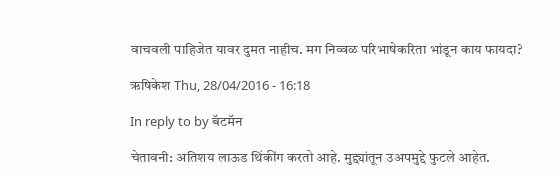वाचवली पाहिजेत यावर दुमत नाहीच. मग निव्वळ परिभाषेकरिता भांडून काय फायदा?

ऋषिकेश Thu, 28/04/2016 - 16:18

In reply to by बॅटमॅन

चेतावनी: अतिशय लाऊड थिंकींग करतो आहे. मुद्द्यांतून उअपमुद्दे फुटले आहेत.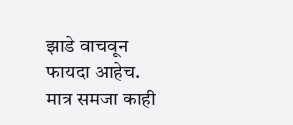झाडे वाचवून फायदा आहेच.
मात्र समजा काही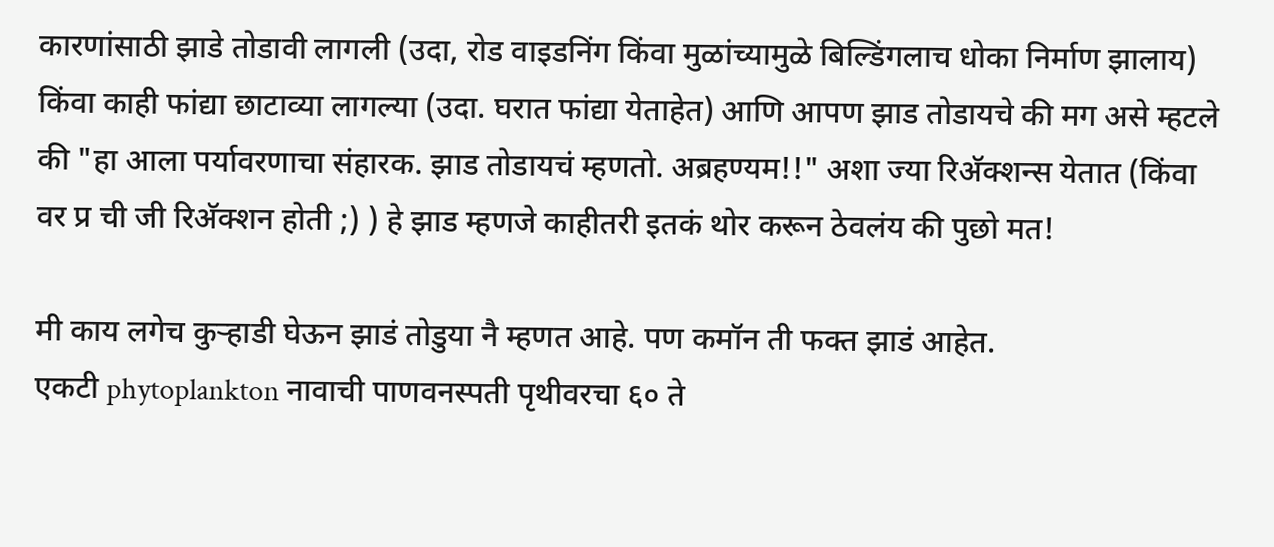कारणांसाठी झाडे तोडावी लागली (उदा, रोड वाइडनिंग किंवा मुळांच्यामुळे बिल्डिंगलाच धोका निर्माण झालाय) किंवा काही फांद्या छाटाव्या लागल्या (उदा. घरात फांद्या येताहेत) आणि आपण झाड तोडायचे की मग असे म्हटले की "हा आला पर्यावरणाचा संहारक. झाड तोडायचं म्हणतो. अब्रहण्यम!!" अशा ज्या रिअ‍ॅक्शन्स येतात (किंवा वर प्र ची जी रिअ‍ॅक्शन होती ;) ) हे झाड म्हणजे काहीतरी इतकं थोर करून ठेवलंय की पुछो मत!

मी काय लगेच कुर्‍हाडी घेऊन झाडं तोडुया नै म्हणत आहे. पण कमॉन ती फक्त झाडं आहेत.
एकटी phytoplankton नावाची पाणवनस्पती पृथीवरचा ६० ते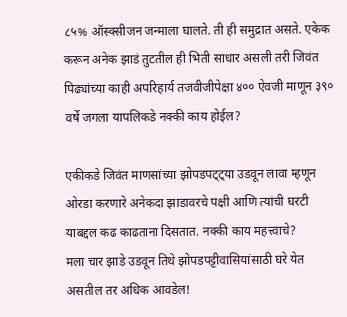८५% ऑस्क्सीजन जन्माला घालते. ती ही समुद्रात असते. एकेक करून अनेक झाडं तुटतील ही भिती साधार असली तरी जिवंत पिढ्यांच्या काही अपरिहार्य तजवीजीपेक्षा ४०० ऐवजी माणून ३९० वर्षे जगला यापलिकडे नक्की काय होईल?

एकीकडे जिवंत माणसांच्या झोपडपट्ट्या उडवून लावा म्हणून ओरडा करणारे अनेकदा झाडावरचे पक्षी आणि त्यांची घरटी याबद्दल कढ काढताना दिसतात. नक्की काय महत्त्वाचे?
मला चार झाडे उडवून तिथे झोपडपट्टीवासियांसाठी घरे येत असतील तर अधिक आवडेल!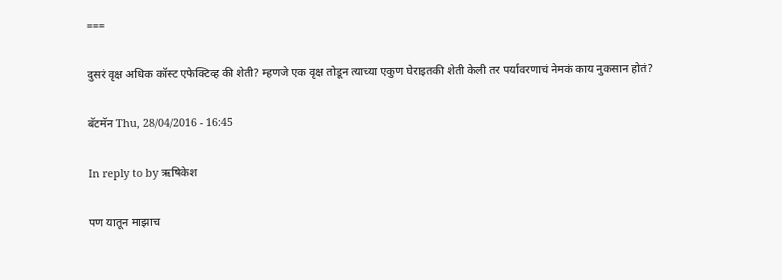===

दुसरं वृक्ष अधिक कॉस्ट एफेक्टिव्ह की शेती? म्हणजे एक वृक्ष तोडून त्याच्या एकुण घेराइतकी शेती केली तर पर्यावरणाचं नेमकं काय नुकसान होतं?

बॅटमॅन Thu, 28/04/2016 - 16:45

In reply to by ऋषिकेश

पण यातून माझाच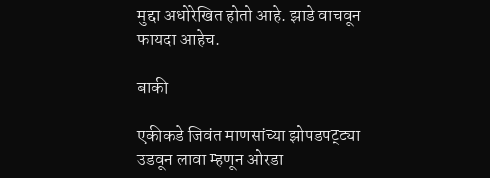मुद्दा अधोरेखित होतो आहे. झाडे वाचवून फायदा आहेच.

बाकी

एकीकडे जिवंत माणसांच्या झोपडपट्ट्या उडवून लावा म्हणून ओरडा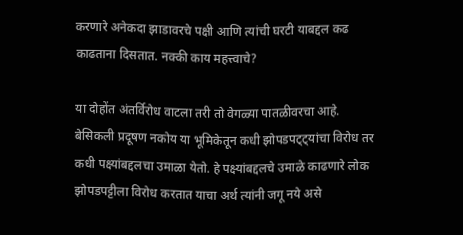करणारे अनेकदा झाडावरचे पक्षी आणि त्यांची घरटी याबद्दल कढ काढताना दिसतात. नक्की काय महत्त्वाचे?

या दोहोंत अंतर्विरोध वाटला तरी तो वेगळ्या पातळीवरचा आहे. बेसिकली प्रदूषण नकोय या भूमिकेतून कधी झोपडपट्ट्यांचा विरोध तर कधी पक्ष्यांबद्दलचा उमाळा येतो. हे पक्ष्यांबद्दलचे उमाळे काढणारे लोक झोपडपट्टीला विरोध करतात याचा अर्थ त्यांनी जगू नये असे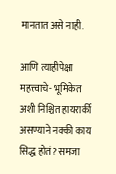मानतात असे नाही.

आणि त्याहीपेक्षा महत्त्वाचे- भूमिकेत अशी निश्चित हायरार्की असण्याने नक्की काय सिद्ध होतं? समजा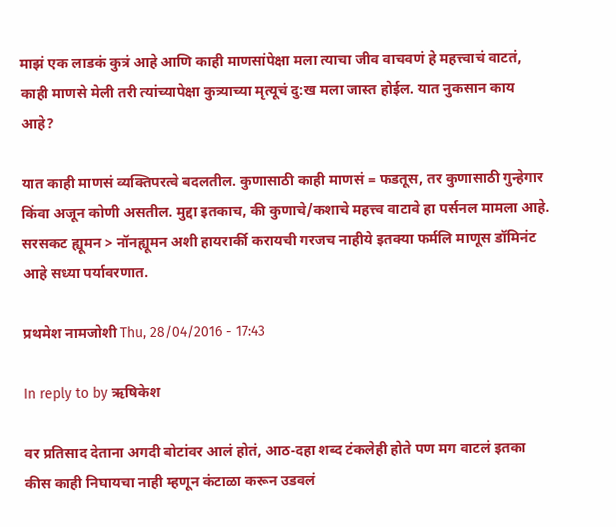माझं एक लाडकं कुत्रं आहे आणि काही माणसांपेक्षा मला त्याचा जीव वाचवणं हे महत्त्वाचं वाटतं, काही माणसे मेली तरी त्यांच्यापेक्षा कुत्र्याच्या मृत्यूचं दु:ख मला जास्त होईल. यात नुकसान काय आहे?

यात काही माणसं व्यक्तिपरत्वे बदलतील. कुणासाठी काही माणसं = फडतूस, तर कुणासाठी गुन्हेगार किंवा अजून कोणी असतील. मुद्दा इतकाच, की कुणाचे/कशाचे महत्त्व वाटावे हा पर्सनल मामला आहे. सरसकट ह्यूमन > नॉनह्यूमन अशी हायरार्की करायची गरजच नाहीये इतक्या फर्मलि माणूस डॉमिनंट आहे सध्या पर्यावरणात.

प्रथमेश नामजोशी Thu, 28/04/2016 - 17:43

In reply to by ऋषिकेश

वर प्रतिसाद देताना अगदी बोटांवर आलं होतं, आठ-दहा शब्द टंकलेही होते पण मग वाटलं इतका कीस काही निघायचा नाही म्हणून कंटाळा करून उडवलं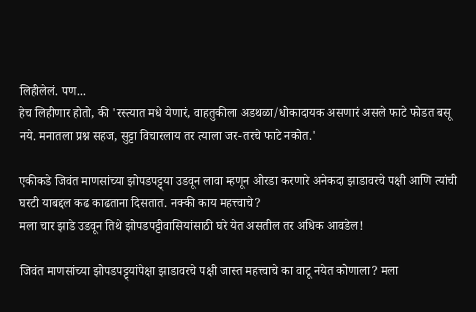लिहीलेलं. पण...
हेच लिहीणार होतो, की 'रस्त्यात मधे येणारं, वाहतुकीला अडथळा/धोकादायक असणारं असले फाटे फोडत बसू नये. मनातला प्रश्न सहज, सुट्टा विचारलाय तर त्याला जर-तरचे फाटे नकोत.'

एकीकडे जिवंत माणसांच्या झोपडपट्ट्या उडवून लावा म्हणून ओरडा करणारे अनेकदा झाडावरचे पक्षी आणि त्यांची घरटी याबद्दल कढ काढताना दिसतात. नक्की काय महत्त्वाचे?
मला चार झाडे उडवून तिथे झोपडपट्टीवासियांसाठी घरे येत असतील तर अधिक आवडेल!

जिवंत माणसांच्या झोपडपट्ट्यांपेक्षा झाडावरचे पक्षी जास्त महत्त्वाचे का वाटू नयेत कोणाला? मला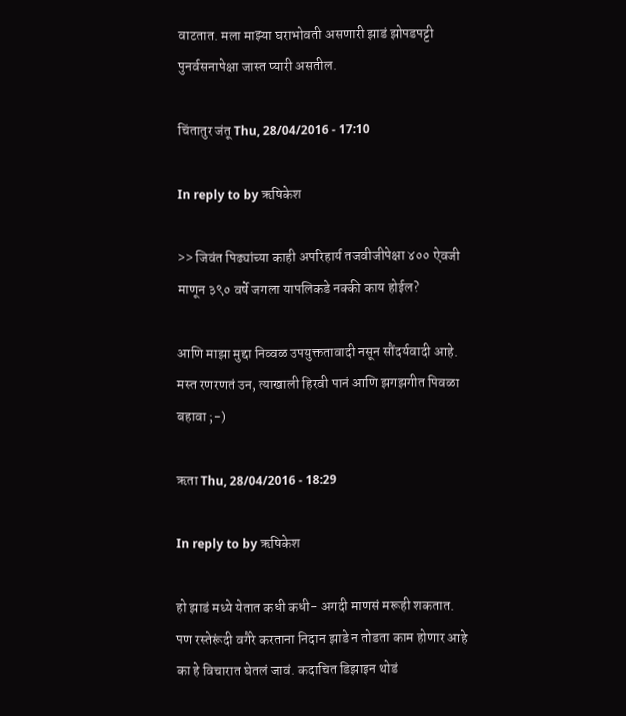वाटतात. मला माझ्या घराभोवती असणारी झाडं झोपडपट्टी पुनर्वसनापेक्षा जास्त प्यारी असतील.

चिंतातुर जंतू Thu, 28/04/2016 - 17:10

In reply to by ऋषिकेश

>> जिवंत पिढ्यांच्या काही अपरिहार्य तजवीजीपेक्षा ४०० ऐवजी माणून ३९० वर्षे जगला यापलिकडे नक्की काय होईल?

आणि माझा मुद्दा निव्वळ उपयुक्ततावादी नसून सौंदर्यवादी आहे. मस्त रणरणतं उन, त्याखाली हिरवी पानं आणि झगझगीत पिवळा बहावा ;-)

ऋता Thu, 28/04/2016 - 18:29

In reply to by ऋषिकेश

हो झाडं मध्ये येतात कधी कधी- अगदी माणसं मरूही शकतात. पण रस्तेरूंदी वगैरे करताना निदान झाडे न तोडता काम होणार आहे का हे विचारात घेतलं जावं. कदाचित डिझाइन थोडं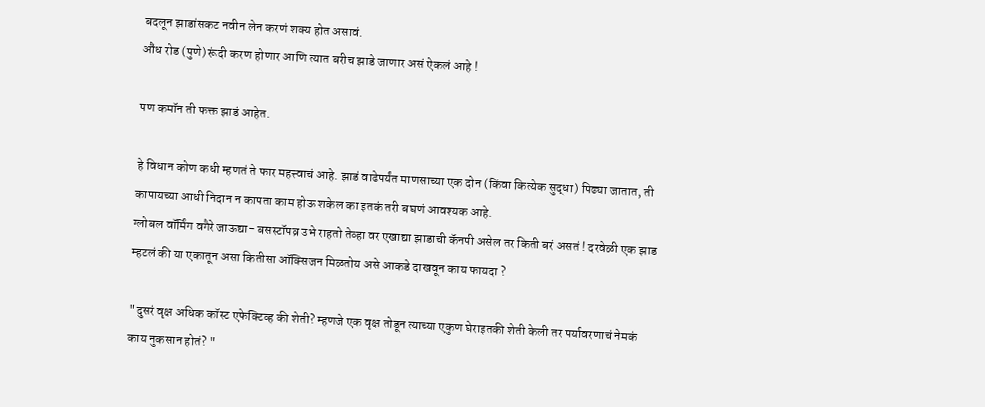बदलून झाडांसकट नवीन लेन करणं शक्य होत असावं.
औंध रोड (पुणे) रूंदी करण होणार आणि त्यात बरीच झाडे जाणार असं ऐकलं आहे !

पण कमॉन ती फक्त झाडं आहेत.

हे विधान कोण कधी म्हणतं ते फार महत्त्वाचं आहे. झाडं वाढेपर्यंत माणसाच्या एक दोन (किंवा कित्येक सुद्धा) पिढ्या जातात, ती कापायच्या आधी निदान न कापता काम होऊ शकेल का इतकं तरी बघणं आवश्यक आहे.
ग्लोबल वॉर्मिंग वगैरे जाऊद्या- बसस्टॉपव्र उभे राहतो तेव्हा वर एखाद्या झाडाची कॅनपी असेल तर किती बरं असतं ! दरवेळी एक झाड म्हटलं की या एकातून असा कितीसा ऑक्सिजन मिळतोय असे आकडे दाखवून काय फायदा ?

"दुसरं वृक्ष अधिक कॉस्ट एफेक्टिव्ह की शेती? म्हणजे एक वृक्ष तोडून त्याच्या एकुण घेराइतकी शेती केली तर पर्यावरणाचं नेमकं काय नुकसान होतं? "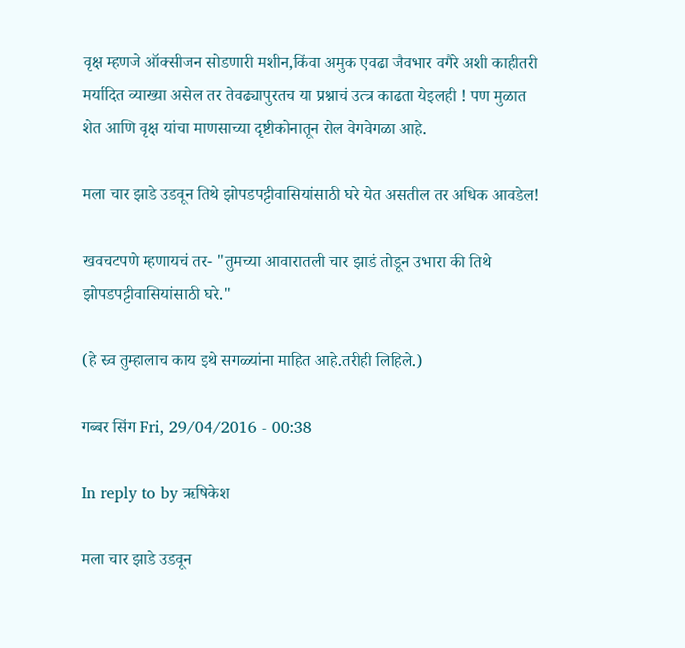वृक्ष म्हणजे ऑक्सीजन सोडणारी मशीन,किंवा अमुक एवढा जैवभार वगैरे अशी काहीतरी मर्यादित व्याख्या असेल तर तेवढ्यापुरतच या प्रश्नाचं उत्त्र काढता येइलही ! पण मुळात शेत आणि वृक्ष यांचा माणसाच्या दृष्टीकोनातून रोल वेगवेगळा आहे.

मला चार झाडे उडवून तिथे झोपडपट्टीवासियांसाठी घरे येत असतील तर अधिक आवडेल!

खवचटपणे म्हणायचं तर- "तुमच्या आवारातली चार झाडं तोडून उभारा की तिथे झोपडपट्टीवासियांसाठी घरे."

(हे स्र्व तुम्हालाच काय इथे सगळ्यांना माहित आहे.तरीही लिहिले.)

गब्बर सिंग Fri, 29/04/2016 - 00:38

In reply to by ऋषिकेश

मला चार झाडे उडवून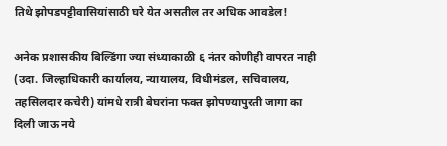तिथे झोपडपट्टीवासियांसाठी घरे येत असतील तर अधिक आवडेल!

अनेक प्रशासकीय बिल्डिंगा ज्या संध्याकाळी ६ नंतर कोणीही वापरत नाही (उदा. जिल्हाधिकारी कार्यालय, न्यायालय, विधीमंडल, सचिवालय, तहसिलदार कचेरी) यांमधे रात्री बेघरांना फक्त झोपण्यापुरती जागा का दिली जाऊ नये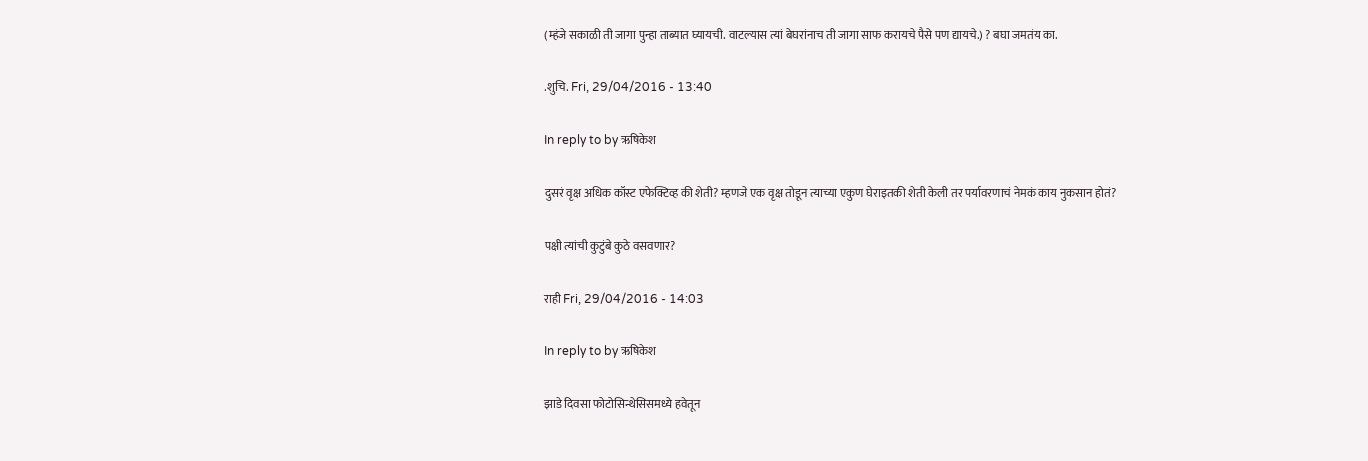(म्हंजे सकाळी ती जागा पुन्हा ताब्यात घ्यायची. वाटल्यास त्यां बेघरांनाच ती जागा साफ करायचे पैसे पण द्यायचे.) ? बघा जमतंय का.

.शुचि. Fri, 29/04/2016 - 13:40

In reply to by ऋषिकेश

दुसरं वृक्ष अधिक कॉस्ट एफेक्टिव्ह की शेती? म्हणजे एक वृक्ष तोडून त्याच्या एकुण घेराइतकी शेती केली तर पर्यावरणाचं नेमकं काय नुकसान होतं?

पक्षी त्यांची कुटुंबे कुठे वसवणार?

राही Fri, 29/04/2016 - 14:03

In reply to by ऋषिकेश

झाडे दिवसा फोटोसिन्थेसिसमध्ये हवेतून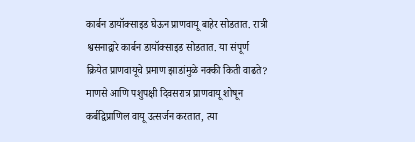कार्बन डायॉक्साइड घेऊन प्राणवायू बाहेर सोडतात. रात्री श्वसनाद्वारे कार्बन डायॉक्साइड सोडतात. या संपूर्ण क्रियेत प्राणवायूचे प्रमाण झाडांमुळे नक्की किती वाढते? माणसे आणि पशुपक्षी दिवसरात्र प्राणवायू शोषून कर्बद्विप्राणिल वायू उत्सर्जन करतात, त्या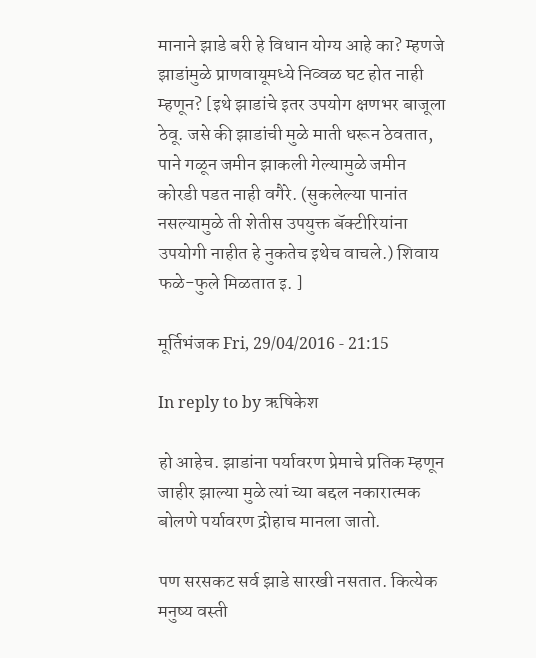मानाने झाडे बरी हे विधान योग्य आहे का? म्हणजे झाडांमुळे प्राणवायूमध्ये निव्वळ घट होत नाही म्हणून? [इथे झाडांचे इतर उपयोग क्षणभर बाजूला ठेवू. जसे की झाडांची मुळे माती धरून ठेवतात, पाने गळून जमीन झाकली गेल्यामुळे जमीन कोरडी पडत नाही वगैरे. (सुकलेल्या पानांत नसल्यामुळे ती शेतीस उपयुक्त बॅक्टीरियांना उपयोगी नाहीत हे नुकतेच इथेच वाचले.) शिवाय फळे-फुले मिळतात इ. ]

मूर्तिभंजक Fri, 29/04/2016 - 21:15

In reply to by ऋषिकेश

हो आहेच. झाडांना पर्यावरण प्रेमाचे प्रतिक म्हणून जाहीर झाल्या मुळे त्यां च्या बद्दल नकारात्मक बोलणे पर्यावरण द्रोहाच मानला जातो.

पण सरसकट सर्व झाडे सारखी नसतात. कित्येक मनुष्य वस्ती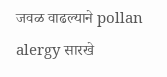जवळ वाढल्याने pollan alergy सारखे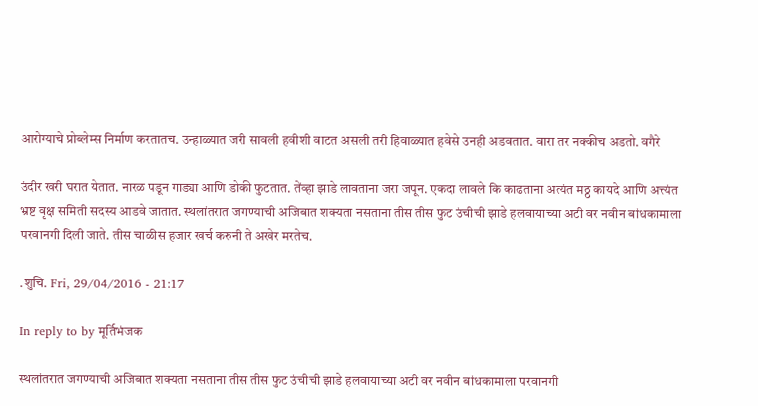आरोग्याचे प्रोब्लेम्स निर्माण करतातच. उन्हाळ्यात जरी सावली हवीशी वाटत असली तरी हिवाळ्यात हवेसे उनही अडवतात. वारा तर नक्कीच अडतो. वगैरे

उंदीर खरी घरात येतात. नारळ पडून गाड्या आणि डोकी फुटतात. तेंव्हा झाडे लावताना जरा जपून. एकदा लावले कि काढताना अत्यंत मठ्ठ कायदे आणि अत्त्यंत भ्रष्ट वृक्ष समिती सदस्य आडवे जातात. स्थलांतरात जगण्याची अजिबात शक्यता नसताना तीस तीस फुट उंचीची झाडे हलवायाच्या अटी वर नवीन बांधकामाला परवानगी दिली जाते. तीस चाळीस हजार खर्च करुनी ते अखेर मरतेच.

.शुचि. Fri, 29/04/2016 - 21:17

In reply to by मूर्तिभंजक

स्थलांतरात जगण्याची अजिबात शक्यता नसताना तीस तीस फुट उंचीची झाडे हलवायाच्या अटी वर नवीन बांधकामाला परवानगी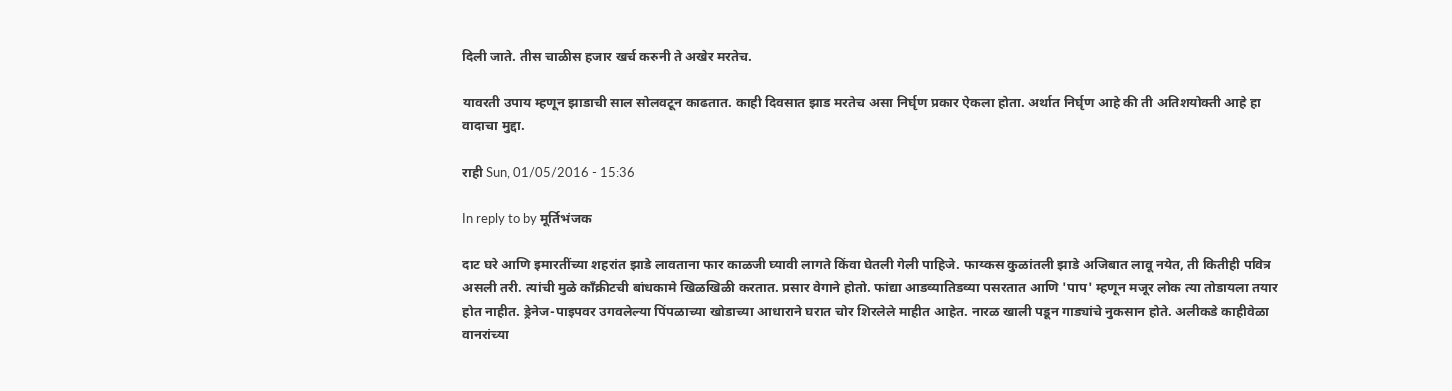दिली जाते. तीस चाळीस हजार खर्च करुनी ते अखेर मरतेच.

यावरती उपाय म्हणून झाडाची साल सोलवटून काढतात. काही दिवसात झाड मरतेच असा निर्घृण प्रकार ऐकला होता. अर्थात निर्घृण आहे की ती अतिशयोक्ती आहे हा वादाचा मुद्दा.

राही Sun, 01/05/2016 - 15:36

In reply to by मूर्तिभंजक

दाट घरे आणि इमारतींच्या शहरांत झाडे लावताना फार काळजी घ्यावी लागते किंवा घेतली गेली पाहिजे. फाय्कस कुळांतली झाडे अजिबात लावू नयेत, ती कितीही पवित्र असली तरी. त्यांची मुळे काँक्रीटची बांधकामे खिळखिळी करतात. प्रसार वेगाने होतो. फांद्या आडव्यातिडव्या पसरतात आणि 'पाप' म्हणून मजूर लोक त्या तोडायला तयार होत नाहीत. ड्रेनेज-पाइपवर उगवलेल्या पिंपळाच्या खोडाच्या आधाराने घरात चोर शिरलेले माहीत आहेत. नारळ खाली पडून गाड्यांचे नुकसान होते. अलीकडे काहीवेळा वानरांच्या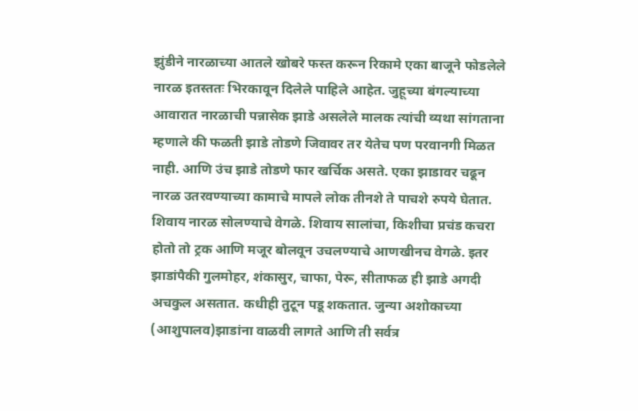झुंडीने नारळाच्या आतले खोबरे फस्त करून रिकामे एका बाजूने फोडलेले नारळ इतस्ततः भिरकावून दिलेले पाहिले आहेत. जुहूच्या बंगल्याच्या आवारात नारळाची पन्नासेक झाडे असलेले मालक त्यांची व्यथा सांगताना म्हणाले की फळती झाडे तोडणे जिवावर तर येतेच पण परवानगी मिळत नाही. आणि उंच झाडे तोडणे फार खर्चिक असते. एका झाडावर चढून नारळ उतरवण्याच्या कामाचे मापले लोक तीनशे ते पाचशे रुपये घेतात. शिवाय नारळ सोलण्याचे वेगळे. शिवाय सालांचा, किशीचा प्रचंड कचरा होतो तो ट्रक आणि मजूर बोलवून उचलण्याचे आणखीनच वेगळे. इतर झाडांपैकी गुलमोहर, शंकासुर, चाफा, पेरू, सीताफळ ही झाडे अगदी अचकुल असतात. कधीही तुटून पडू शकतात. जुन्या अशोकाच्या (आशुपालव)झाडांना वाळवी लागते आणि ती सर्वत्र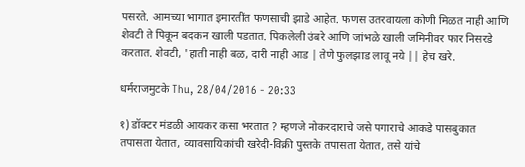पसरते. आमच्या भागात इमारतींत फणसाची झाडे आहेत. फणस उतरवायला कोणी मिळत नाही आणि शेवटी ते पिकून बदकन खाली पडतात. पिकलेली उंबरे आणि जांभळे खाली जमिनीवर फार निसरडे करतात. शेवटी, 'हाती नाही बळ, दारी नाही आड | तेणे फुलझाड लावू नये || हेच खरे.

धर्मराजमुटके Thu, 28/04/2016 - 20:33

१) डॉक्टर मंडळी आयकर कसा भरतात ? म्हणजे नोकरदाराचे जसे पगाराचे आकडे पासबुकात तपासता येतात, व्यावसायिकांची खरेदी-विक्री पुस्तके तपासता येतात, तसे यांचे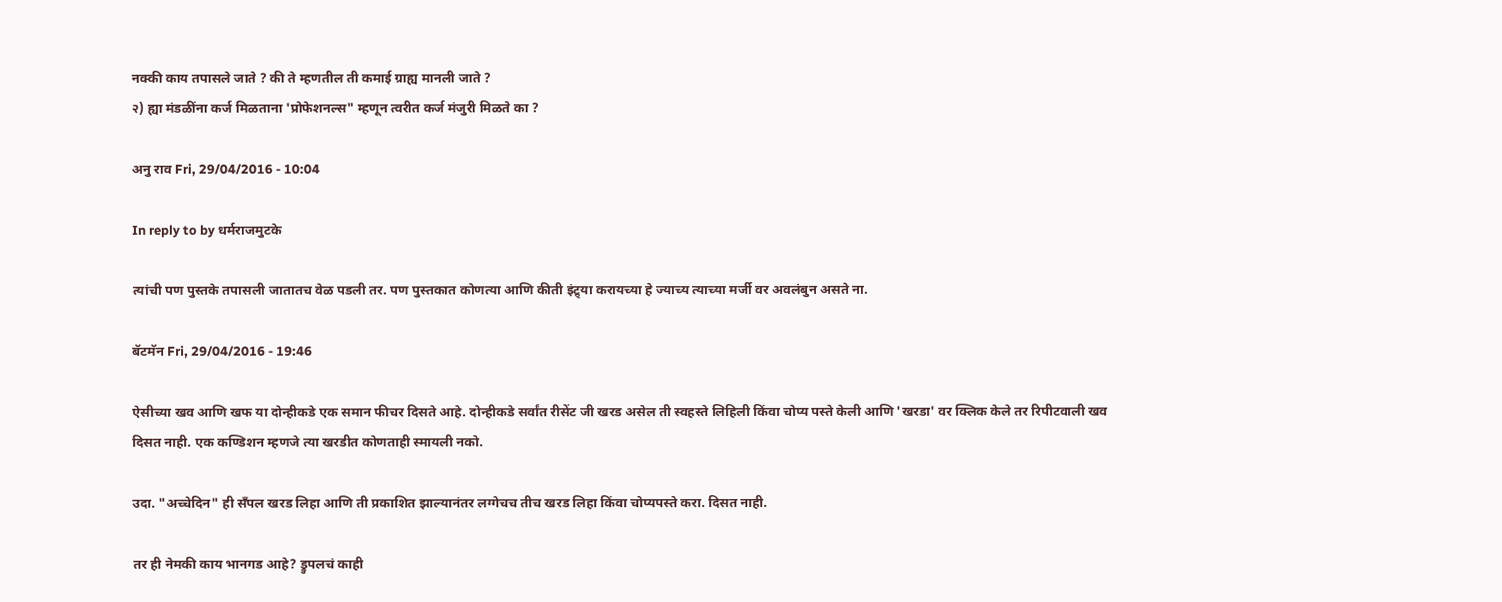नक्की काय तपासले जाते ? की ते म्हणतील ती कमाई ग्राह्य मानली जाते ?
२) ह्या मंडळींना कर्ज मिळताना 'प्रोफेशनल्स" म्हणून त्वरीत कर्ज मंजुरी मिळते का ?

अनु राव Fri, 29/04/2016 - 10:04

In reply to by धर्मराजमुटके

त्यांची पण पुस्तके तपासली जातातच वेळ पडली तर. पण पुस्तकात कोणत्या आणि कीती इंट्र्या करायच्या हे ज्याच्य त्याच्या मर्जी वर अवलंबुन असते ना.

बॅटमॅन Fri, 29/04/2016 - 19:46

ऐसीच्या खव आणि खफ या दोन्हीकडे एक समान फीचर दिसते आहे. दोन्हीकडे सर्वांत रीसेंट जी खरड असेल ती स्वहस्ते लिहिली किंवा चोप्य पस्ते केली आणि 'खरडा' वर क्लिक केले तर रिपीटवाली खव दिसत नाही. एक कण्डिशन म्हणजे त्या खरडीत कोणताही स्मायली नको.

उदा. "अच्चेदिन" ही सँपल खरड लिहा आणि ती प्रकाशित झाल्यानंतर लग्गेचच तीच खरड लिहा किंवा चोप्यपस्ते करा. दिसत नाही.

तर ही नेमकी काय भानगड आहे? ड्रुपलचं काही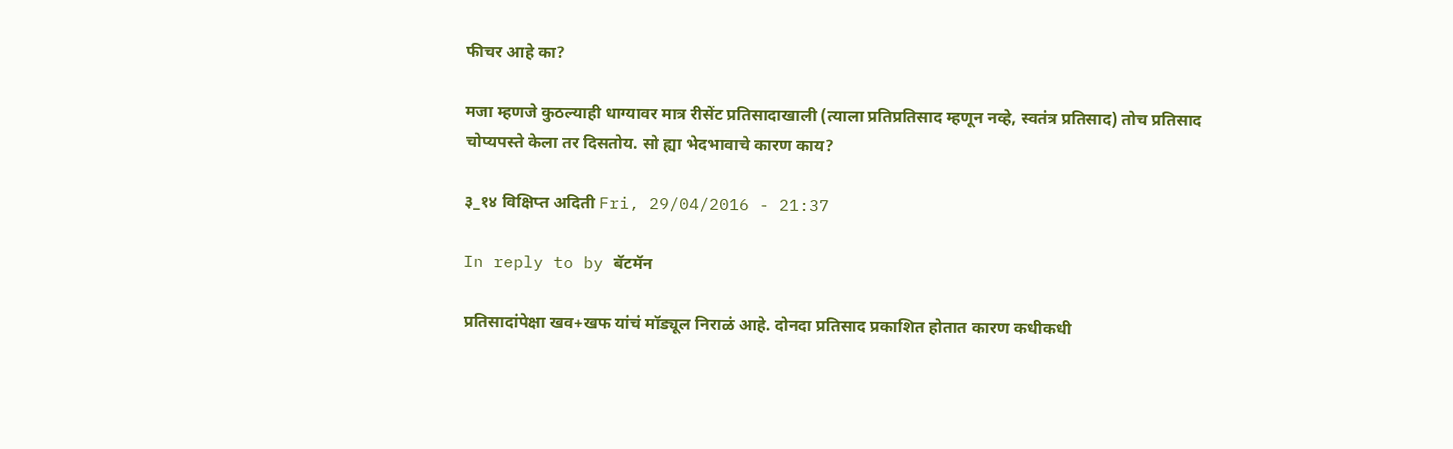फीचर आहे का?

मजा म्हणजे कुठल्याही धाग्यावर मात्र रीसेंट प्रतिसादाखाली (त्याला प्रतिप्रतिसाद म्हणून नव्हे, स्वतंत्र प्रतिसाद) तोच प्रतिसाद चोप्यपस्ते केला तर दिसतोय. सो ह्या भेदभावाचे कारण काय?

३_१४ विक्षिप्त अदिती Fri, 29/04/2016 - 21:37

In reply to by बॅटमॅन

प्रतिसादांपेक्षा खव+खफ यांचं मॉड्यूल निराळं आहे. दोनदा प्रतिसाद प्रकाशित होतात कारण कधीकधी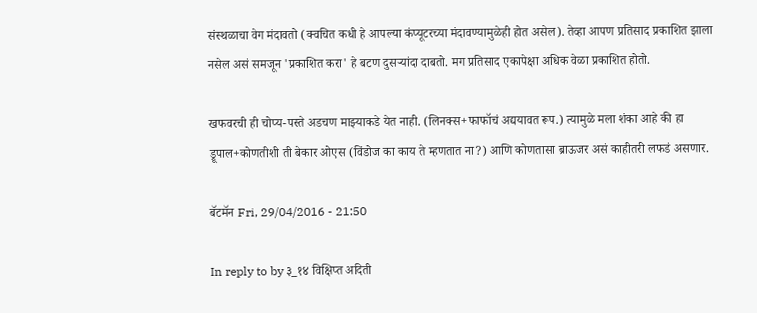संस्थळाचा वेग मंदावतो (क्वचित कधी हे आपल्या कंप्यूटरच्या मंदावण्यामुळेही होत असेल). तेव्हा आपण प्रतिसाद प्रकाशित झाला नसेल असं समजून 'प्रकाशित करा' हे बटण दुसऱ्यांदा दाबतो. मग प्रतिसाद एकापेक्षा अधिक वेळा प्रकाशित होतो.

खफवरची ही चोप्य-पस्ते अडचण माझ्याकडे येत नाही. (लिनक्स+फाफॉचं अद्ययावत रूप.) त्यामुळे मला शंका आहे की हा ड्रूपाल+कोणतीशी ती बेकार ओएस (विंडोज का काय ते म्हणतात ना?) आणि कोणतासा ब्राऊजर असं काहीतरी लफडं असणार.

बॅटमॅन Fri, 29/04/2016 - 21:50

In reply to by ३_१४ विक्षिप्त अदिती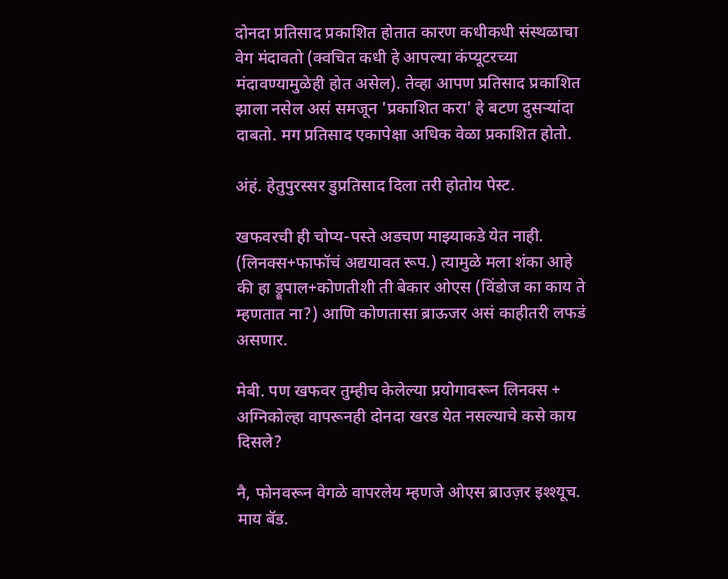दोनदा प्रतिसाद प्रकाशित होतात कारण कधीकधी संस्थळाचा वेग मंदावतो (क्वचित कधी हे आपल्या कंप्यूटरच्या मंदावण्यामुळेही होत असेल). तेव्हा आपण प्रतिसाद प्रकाशित झाला नसेल असं समजून 'प्रकाशित करा' हे बटण दुसऱ्यांदा दाबतो. मग प्रतिसाद एकापेक्षा अधिक वेळा प्रकाशित होतो.

अंहं. हेतुपुरस्सर डुप्रतिसाद दिला तरी होतोय पेस्ट.

खफवरची ही चोप्य-पस्ते अडचण माझ्याकडे येत नाही. (लिनक्स+फाफॉचं अद्ययावत रूप.) त्यामुळे मला शंका आहे की हा ड्रूपाल+कोणतीशी ती बेकार ओएस (विंडोज का काय ते म्हणतात ना?) आणि कोणतासा ब्राऊजर असं काहीतरी लफडं असणार.

मेबी. पण खफवर तुम्हीच केलेल्या प्रयोगावरून लिनक्स + अग्निकोल्हा वापरूनही दोनदा खरड येत नसल्याचे कसे काय दिसले?

नै, फोनवरून वेगळे वापरलेय म्हणजे ओएस ब्राउज़र इश्श्यूच. माय बॅड.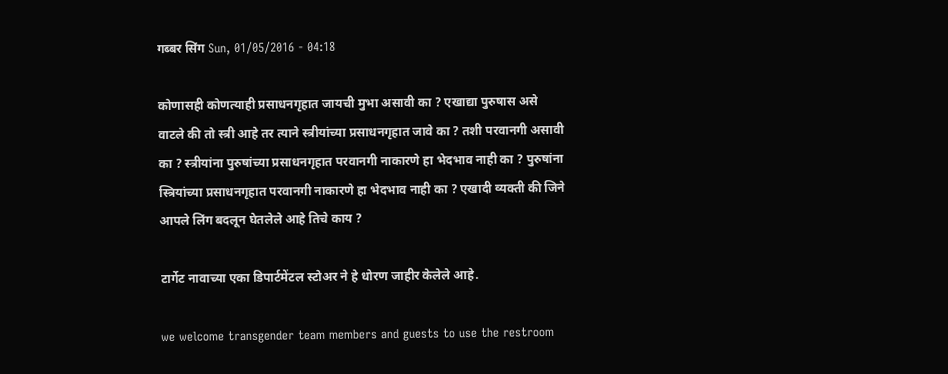गब्बर सिंग Sun, 01/05/2016 - 04:18

कोणासही कोणत्याही प्रसाधनगृहात जायची मुभा असावी का ? एखाद्या पुरुषास असे वाटले की तो स्त्री आहे तर त्याने स्त्रीयांच्या प्रसाधनगृहात जावे का ? तशी परवानगी असावी का ? स्त्रीयांना पुरुषांच्या प्रसाधनगृहात परवानगी नाकारणे हा भेदभाव नाही का ? पुरुषांना स्त्रियांच्या प्रसाधनगृहात परवानगी नाकारणे हा भेदभाव नाही का ? एखादी व्यक्ती की जिने आपले लिंग बदलून घेतलेले आहे तिचे काय ?

टार्गेट नावाच्या एका डिपार्टमेंटल स्टोअर ने हे धोरण जाहीर केलेले आहे.

we welcome transgender team members and guests to use the restroom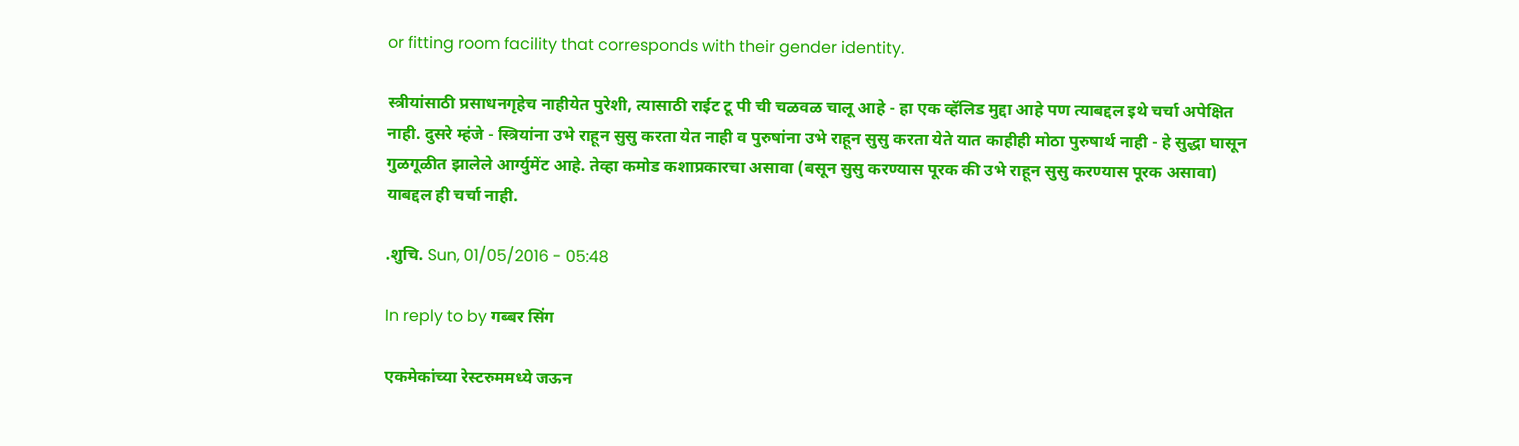or fitting room facility that corresponds with their gender identity.

स्त्रीयांसाठी प्रसाधनगृहेच नाहीयेत पुरेशी, त्यासाठी राईट टू पी ची चळवळ चालू आहे - हा एक व्हॅलिड मुद्दा आहे पण त्याबद्दल इथे चर्चा अपेक्षित नाही. दुसरे म्हंजे - स्त्रियांना उभे राहून सुसु करता येत नाही व पुरुषांना उभे राहून सुसु करता येते यात काहीही मोठा पुरुषार्थ नाही - हे सुद्धा घासून गुळगूळीत झालेले आर्ग्युमेंट आहे. तेव्हा कमोड कशाप्रकारचा असावा (बसून सुसु करण्यास पूरक की उभे राहून सुसु करण्यास पूरक असावा) याबद्दल ही चर्चा नाही.

.शुचि. Sun, 01/05/2016 - 05:48

In reply to by गब्बर सिंग

एकमेकांच्या रेस्टरुममध्ये जऊन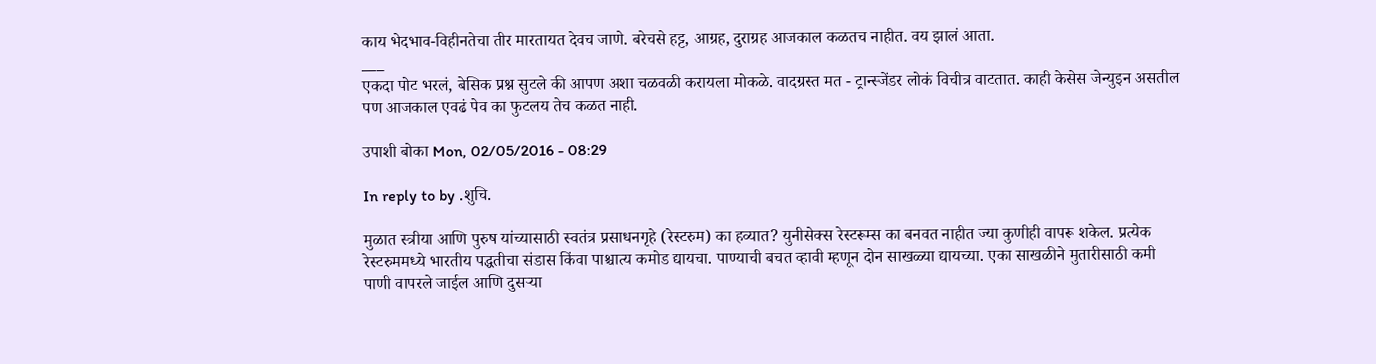काय भेदभाव-विहीनतेचा तीर मारतायत देवच जाणे. बरेचसे हट्ट, आग्रह, दुराग्रह आजकाल कळतच नाहीत. वय झालं आता.
___
एकदा पोट भरलं, बेसिक प्रश्न सुटले की आपण अशा चळवळी करायला मोकळे. वादग्रस्त मत - ट्रान्स्जेंडर लोकं विचीत्र वाटतात. काही केसेस जेन्युइन असतील पण आजकाल एवढं पेव का फुटलय तेच कळत नाही.

उपाशी बोका Mon, 02/05/2016 - 08:29

In reply to by .शुचि.

मुळात स्त्रीया आणि पुरुष यांच्यासाठी स्वतंत्र प्रसाधनगृहे (रेस्टरुम) का हव्यात? युनीसेक्स रेस्टरूम्स का बनवत नाहीत ज्या कुणीही वापरू शकेल. प्रत्येक रेस्टरुममध्ये भारतीय पद्धतीचा संडास किंवा पाश्चात्य कमोड द्यायचा. पाण्याची बचत व्हावी म्हणून दोन साखळ्या द्यायच्या. एका साखळीने मुतारीसाठी कमी पाणी वापरले जाईल आणि दुसर्‍या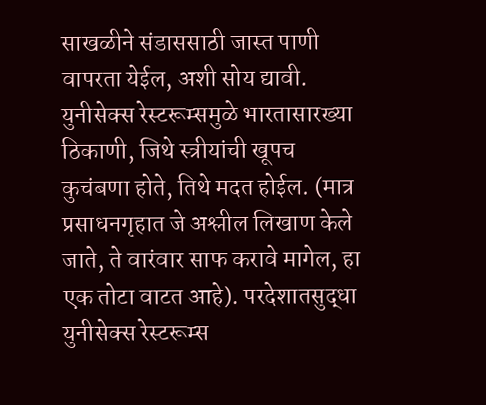साखळीने संडाससाठी जास्त पाणी वापरता येईल, अशी सोय द्यावी. युनीसेक्स रेस्टरूम्समुळे भारतासारख्या ठिकाणी, जिथे स्त्रीयांची खूपच कुचंबणा होते, तिथे मदत होईल. (मात्र प्रसाधनगृहात जे अश्लील लिखाण केले जाते, ते वारंवार साफ करावे मागेल, हा एक तोटा वाटत आहे). परदेशातसुद्धा युनीसेक्स रेस्टरूम्स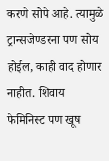करणे सोपे आहे. त्यामुळे ट्रान्सजेण्डरना पण सोय होईल, काही वाद होणार नाहीत. शिवाय फेमिनिस्ट पण खूष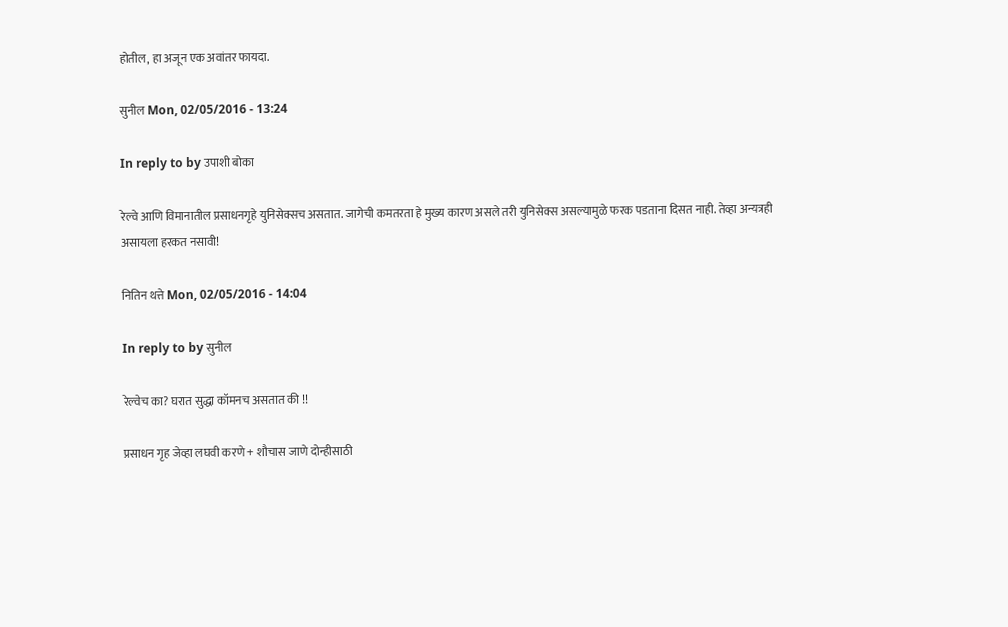होतील, हा अजून एक अवांतर फायदा.

सुनील Mon, 02/05/2016 - 13:24

In reply to by उपाशी बोका

रेल्वे आणि विमानातील प्रसाधनगृहे युनिसेक्सच असतात. जागेची कमतरता हे मुख्य कारण असले तरी युनिसेक्स असल्यामुळे फरक पडताना दिसत नाही. तेव्हा अन्यत्रही असायला हरकत नसावी!

नितिन थत्ते Mon, 02/05/2016 - 14:04

In reply to by सुनील

रेल्वेच का? घरात सुद्धा कॉमनच असतात की !!

प्रसाधन गृह जेव्हा लघवी करणे + शौचास जाणे दोन्हीसाठी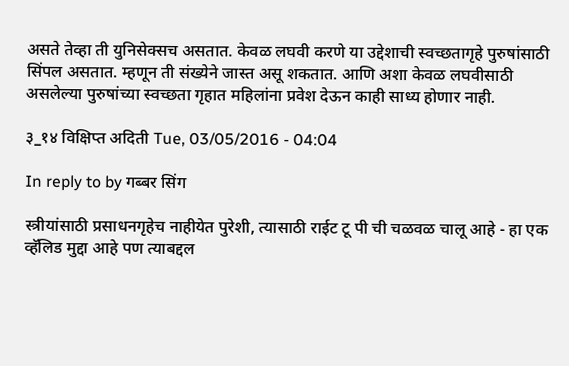असते तेव्हा ती युनिसेक्सच असतात. केवळ लघवी करणे या उद्देशाची स्वच्छतागृहे पुरुषांसाठी सिंपल असतात. म्हणून ती संख्येने जास्त असू शकतात. आणि अशा केवळ लघवीसाठी असलेल्या पुरुषांच्या स्वच्छता गृहात महिलांना प्रवेश देऊन काही साध्य होणार नाही.

३_१४ विक्षिप्त अदिती Tue, 03/05/2016 - 04:04

In reply to by गब्बर सिंग

स्त्रीयांसाठी प्रसाधनगृहेच नाहीयेत पुरेशी, त्यासाठी राईट टू पी ची चळवळ चालू आहे - हा एक व्हॅलिड मुद्दा आहे पण त्याबद्दल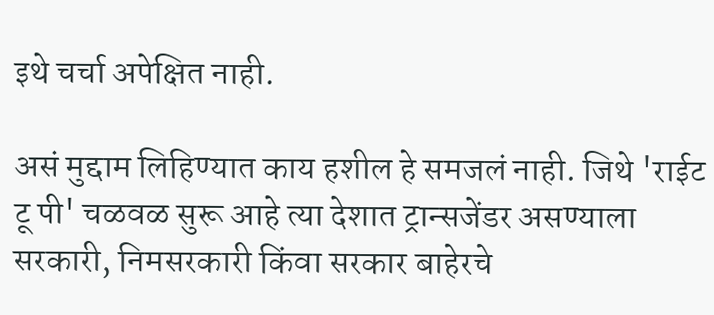इथे चर्चा अपेक्षित नाही.

असं मुद्दाम लिहिण्यात काय हशील हे समजलं नाही. जिथे 'राईट टू पी' चळवळ सुरू आहे त्या देशात ट्रान्सजेंडर असण्याला सरकारी, निमसरकारी किंवा सरकार बाहेरचे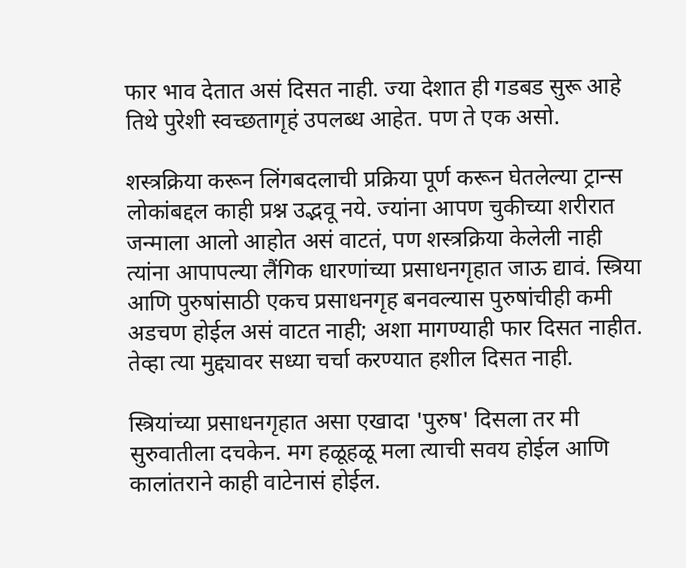फार भाव देतात असं दिसत नाही. ज्या देशात ही गडबड सुरू आहे तिथे पुरेशी स्वच्छतागृहं उपलब्ध आहेत. पण ते एक असो.

शस्त्रक्रिया करून लिंगबदलाची प्रक्रिया पूर्ण करून घेतलेल्या ट्रान्स लोकांबद्दल काही प्रश्न उद्भवू नये. ज्यांना आपण चुकीच्या शरीरात जन्माला आलो आहोत असं वाटतं, पण शस्त्रक्रिया केलेली नाही त्यांना आपापल्या लैंगिक धारणांच्या प्रसाधनगृहात जाऊ द्यावं. स्त्रिया आणि पुरुषांसाठी एकच प्रसाधनगृह बनवल्यास पुरुषांचीही कमी अडचण होईल असं वाटत नाही; अशा मागण्याही फार दिसत नाहीत. तेव्हा त्या मुद्द्यावर सध्या चर्चा करण्यात हशील दिसत नाही.

स्त्रियांच्या प्रसाधनगृहात असा एखादा 'पुरुष' दिसला तर मी सुरुवातीला दचकेन. मग हळूहळू मला त्याची सवय होईल आणि कालांतराने काही वाटेनासं होईल.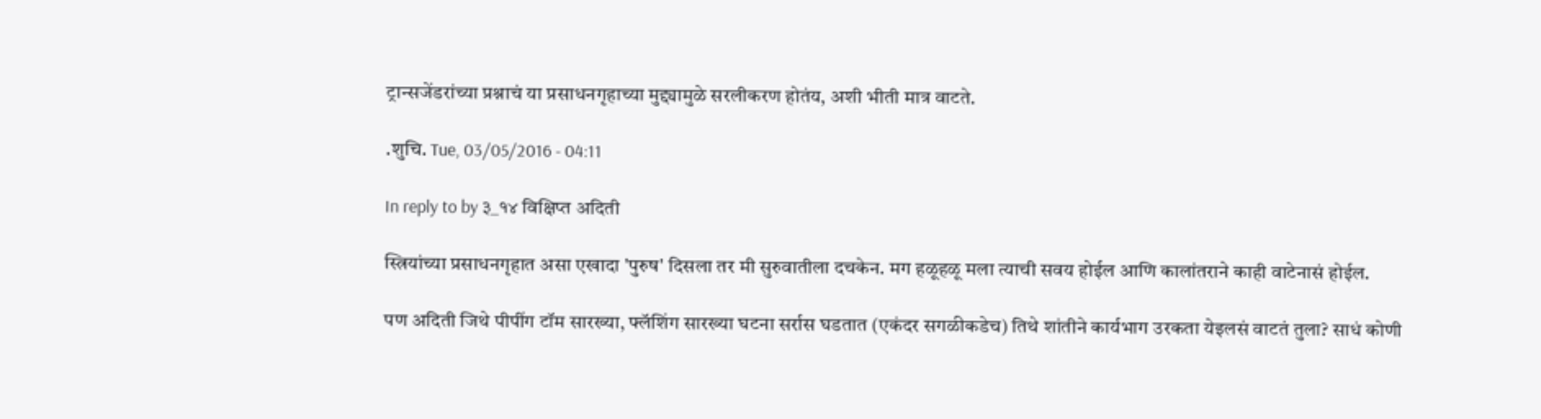ट्रान्सजेंडरांच्या प्रश्नाचं या प्रसाधनगृहाच्या मुद्द्यामुळे सरलीकरण होतंय, अशी भीती मात्र वाटते.

.शुचि. Tue, 03/05/2016 - 04:11

In reply to by ३_१४ विक्षिप्त अदिती

स्त्रियांच्या प्रसाधनगृहात असा एखादा 'पुरुष' दिसला तर मी सुरुवातीला दचकेन. मग हळूहळू मला त्याची सवय होईल आणि कालांतराने काही वाटेनासं होईल.

पण अदिती जिथे पीपींग टॉम सारख्या, फ्लॅशिंग सारख्या घटना सर्रास घडतात (एकंदर सगळीकडेच) तिथे शांतीने कार्यभाग उरकता येइलसं वाटतं तुला? साधं कोणी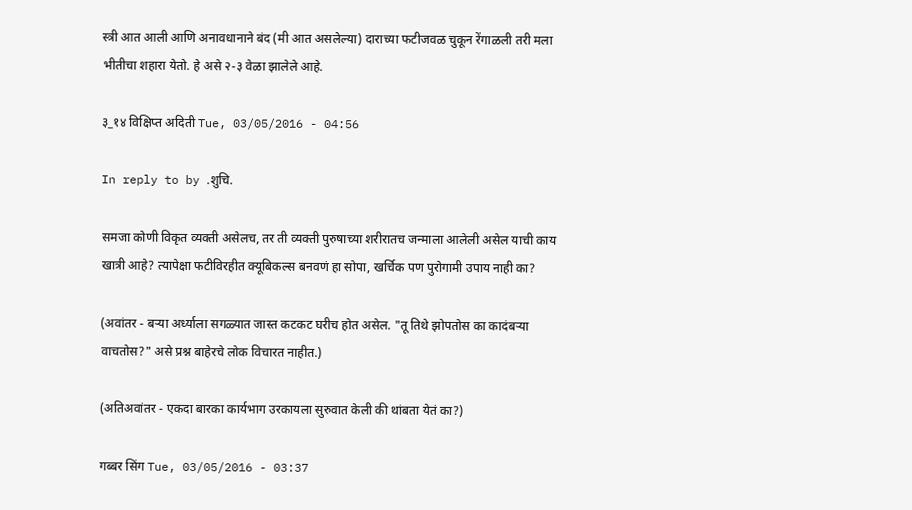स्त्री आत आली आणि अनावधानाने बंद (मी आत असलेल्या) दाराच्या फटीजवळ चुकून रेंगाळली तरी मला भीतीचा शहारा येतो. हे असे २-३ वेळा झालेले आहे.

३_१४ विक्षिप्त अदिती Tue, 03/05/2016 - 04:56

In reply to by .शुचि.

समजा कोणी विकृत व्यक्ती असेलच, तर ती व्यक्ती पुरुषाच्या शरीरातच जन्माला आलेली असेल याची काय खात्री आहे? त्यापेक्षा फटीविरहीत क्यूबिकल्स बनवणं हा सोपा, खर्चिक पण पुरोगामी उपाय नाही का?

(अवांतर - बऱ्या अर्ध्याला सगळ्यात जास्त कटकट घरीच होत असेल. "तू तिथे झोपतोस का कादंबऱ्या वाचतोस?" असे प्रश्न बाहेरचे लोक विचारत नाहीत.)

(अतिअवांतर - एकदा बारका कार्यभाग उरकायला सुरुवात केली की थांबता येतं का?)

गब्बर सिंग Tue, 03/05/2016 - 03:37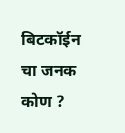बिटकॉईन चा जनक कोण ?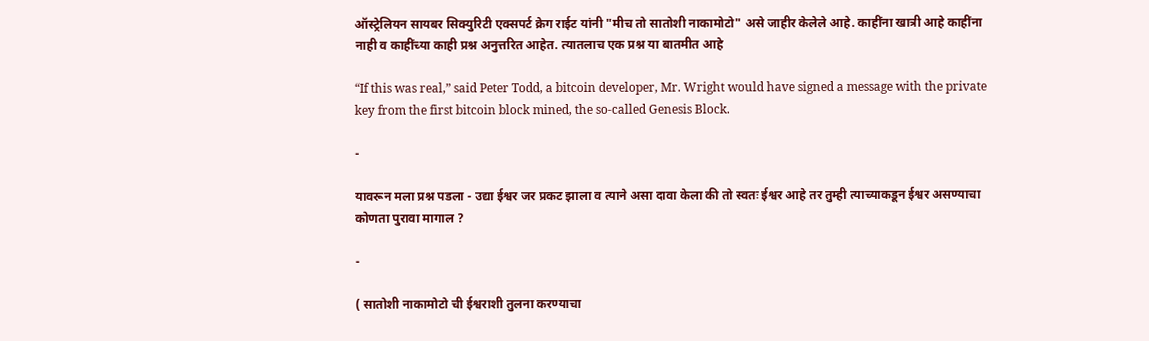ऑस्ट्रेलियन सायबर सिक्युरिटी एक्सपर्ट क्रेग राईट यांनी "मीच तो सातोशी नाकामोटो" असे जाहीर केलेले आहे. काहींना खात्री आहे काहींना नाही व काहींच्या काही प्रश्न अनुत्तरित आहेत. त्यातलाच एक प्रश्न या बातमीत आहे

“If this was real,” said Peter Todd, a bitcoin developer, Mr. Wright would have signed a message with the private key from the first bitcoin block mined, the so-called Genesis Block.

-

यावरून मला प्रश्न पडला - उद्या ईश्वर जर प्रकट झाला व त्याने असा दावा केला की तो स्वतः ईश्वर आहे तर तुम्ही त्याच्याकडून ईश्वर असण्याचा कोणता पुरावा मागाल ?

-

( सातोशी नाकामोटो ची ईश्वराशी तुलना करण्याचा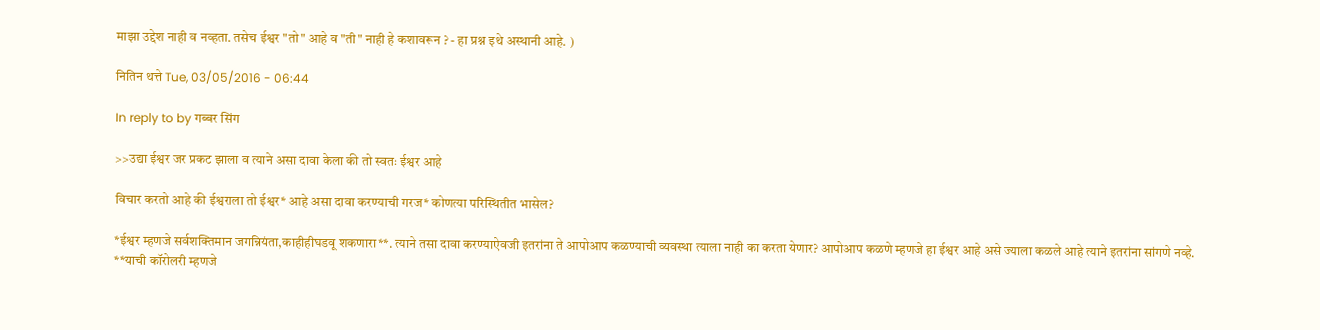माझा उद्देश नाही व नव्हता. तसेच ईश्वर "तो" आहे व "ती" नाही हे कशावरून ? - हा प्रश्न इथे अस्थानी आहे. )

नितिन थत्ते Tue, 03/05/2016 - 06:44

In reply to by गब्बर सिंग

>>उद्या ईश्वर जर प्रकट झाला व त्याने असा दावा केला की तो स्वतः ईश्वर आहे

विचार करतो आहे की ईश्वराला तो ईश्वर* आहे असा दावा करण्याची गरज* कोणत्या परिस्थितीत भासेल?

*ईश्वर म्हणजे सर्वशक्तिमान जगन्नियंता,काहीहीघडवू शकणारा**. त्याने तसा दावा करण्याऐवजी इतरांना ते आपोआप कळण्याची व्यवस्था त्याला नाही का करता येणार? आपोआप कळणे म्हणजे हा ईश्वर आहे असे ज्याला कळले आहे त्याने इतरांना सांगणे नव्हे.
**याची कॉरोलरी म्हणजे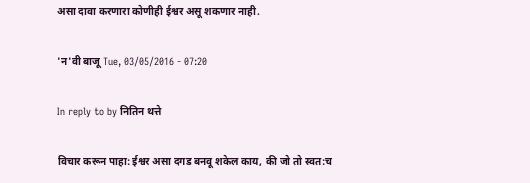असा दावा करणारा कोणीही ईश्वर असू शकणार नाही.

'न'वी बाजू Tue, 03/05/2016 - 07:20

In reply to by नितिन थत्ते

विचार करून पाहा: ईश्वर असा दगड बनवू शकेल काय, की जो तो स्वत:च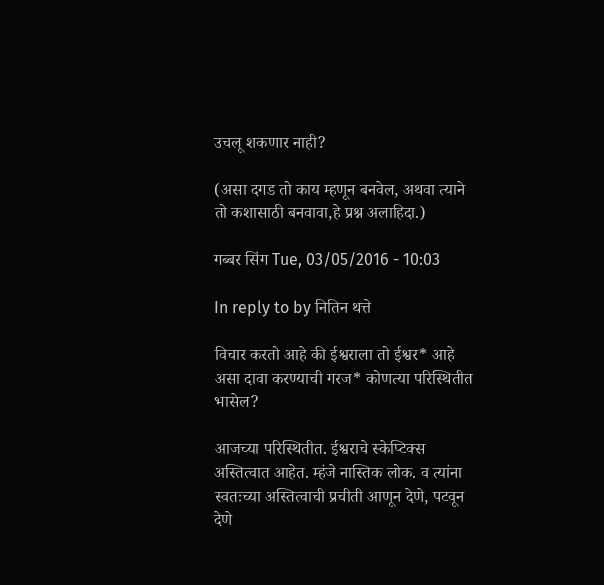उचलू शकणार नाही?

(असा दगड तो काय म्हणून बनवेल, अथवा त्याने तो कशासाठी बनवावा,हे प्रश्न अलाहिदा.)

गब्बर सिंग Tue, 03/05/2016 - 10:03

In reply to by नितिन थत्ते

विचार करतो आहे की ईश्वराला तो ईश्वर* आहे असा दावा करण्याची गरज* कोणत्या परिस्थितीत भासेल?

आजच्या परिस्थितीत. ईश्वराचे स्केप्टिक्स अस्तित्वात आहेत. म्हंजे नास्तिक लोक. व त्यांना स्वतःच्या अस्तित्वाची प्रचीती आणून देणे, पटवून देणे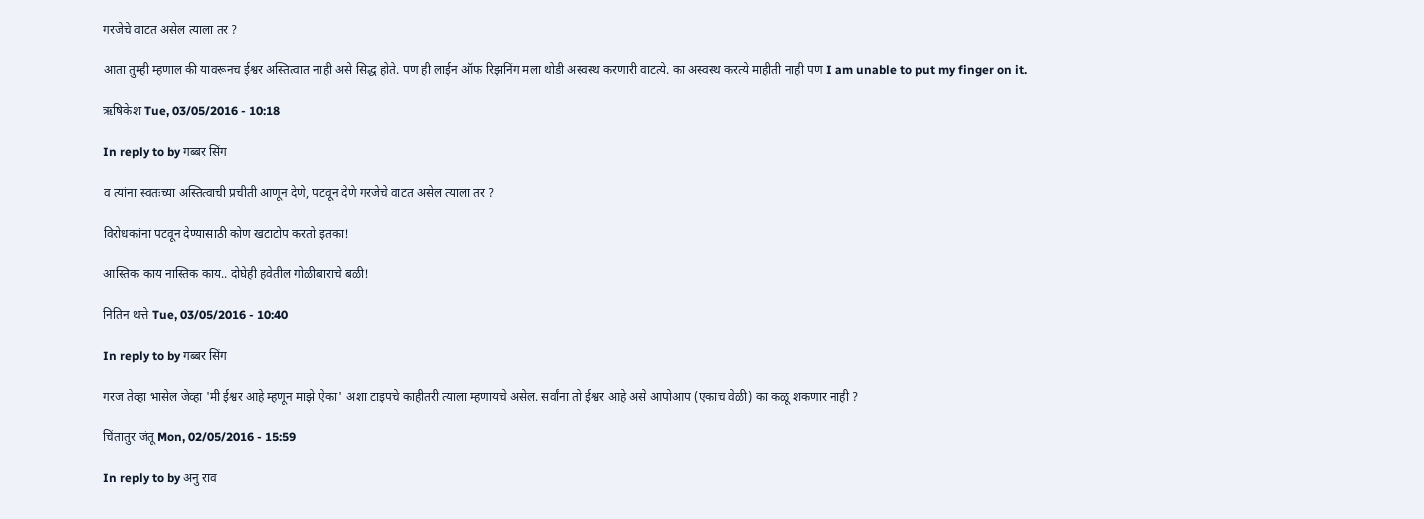गरजेचे वाटत असेल त्याला तर ?

आता तुम्ही म्हणाल की यावरूनच ईश्वर अस्तित्वात नाही असे सिद्ध होते. पण ही लाईन ऑफ रिझनिंग मला थोडी अस्वस्थ करणारी वाटत्ये. का अस्वस्थ करत्ये माहीती नाही पण I am unable to put my finger on it.

ऋषिकेश Tue, 03/05/2016 - 10:18

In reply to by गब्बर सिंग

व त्यांना स्वतःच्या अस्तित्वाची प्रचीती आणून देणे, पटवून देणे गरजेचे वाटत असेल त्याला तर ?

विरोधकांना पटवून देण्यासाठी कोण खटाटोप करतो इतका!

आस्तिक काय नास्तिक काय.. दोघेही हवेतील गोळीबाराचे बळी!

नितिन थत्ते Tue, 03/05/2016 - 10:40

In reply to by गब्बर सिंग

गरज तेव्हा भासेल जेव्हा 'मी ईश्वर आहे म्हणून माझे ऐका' अशा टाइपचे काहीतरी त्याला म्हणायचे असेल. सर्वांना तो ईश्वर आहे असे आपोआप (एकाच वेळी) का कळू शकणार नाही ?

चिंतातुर जंतू Mon, 02/05/2016 - 15:59

In reply to by अनु राव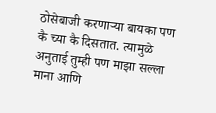ठोसेबाजी करणाऱ्या बायका पण कै च्या कै दिसतात. त्यामुळे अनुताई तुम्ही पण माझा सल्ला माना आणि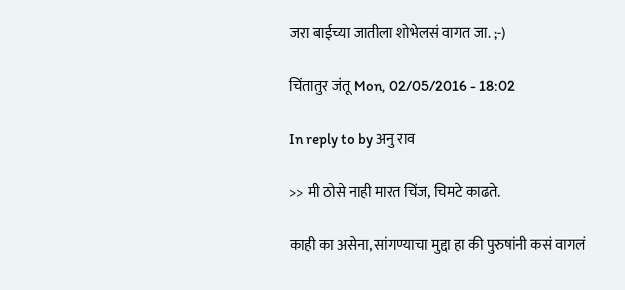जरा बाईच्या जातीला शोभेलसं वागत जा. ;-)

चिंतातुर जंतू Mon, 02/05/2016 - 18:02

In reply to by अनु राव

>> मी ठोसे नाही मारत चिंज, चिमटे काढते.

काही का असेना, सांगण्याचा मुद्दा हा की पुरुषांनी कसं वागलं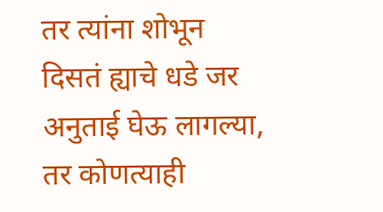तर त्यांना शोभून दिसतं ह्याचे धडे जर अनुताई घेऊ लागल्या, तर कोणत्याही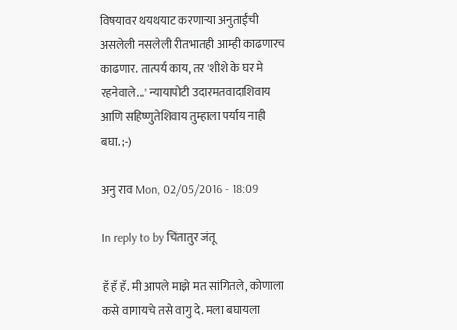विषयावर थयथयाट करणाऱ्या अनुताईंची असलेली नसलेली रीतभातही आम्ही काढणारच काढणार. तात्पर्य काय, तर 'शीशे के घर मे रहनेवाले...' न्यायापोटी उदारमतवादाशिवाय आणि सहिष्णुतेशिवाय तुम्हाला पर्याय नाही बघा. ;-)

अनु राव Mon, 02/05/2016 - 18:09

In reply to by चिंतातुर जंतू

हॅ हॅ हॅ. मी आपले माझे मत सांगितले, कोणाला कसे वागायचे तसे वागु दे. मला बघायला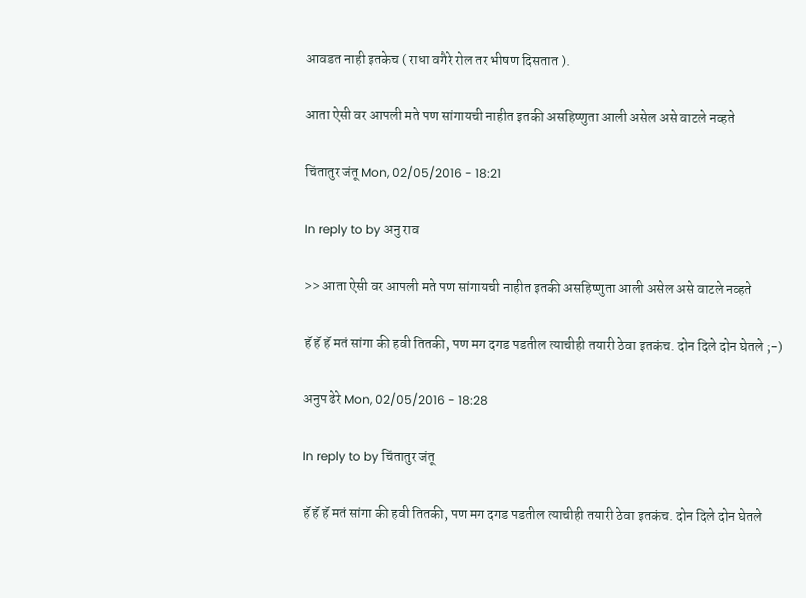आवडत नाही इतकेच ( राधा वगैरे रोल तर भीषण दिसतात ).

आता ऐसी वर आपली मते पण सांगायची नाहीत इतकी असहिष्णुता आली असेल असे वाटले नव्हते

चिंतातुर जंतू Mon, 02/05/2016 - 18:21

In reply to by अनु राव

>> आता ऐसी वर आपली मते पण सांगायची नाहीत इतकी असहिष्णुता आली असेल असे वाटले नव्हते

हॅ हॅ हॅ मतं सांगा की हवी तितकी, पण मग दगड पडतील त्याचीही तयारी ठेवा इतकंच. दोन दिले दोन घेतले ;-)

अनुप ढेरे Mon, 02/05/2016 - 18:28

In reply to by चिंतातुर जंतू

हॅ हॅ हॅ मतं सांगा की हवी तितकी, पण मग दगड पडतील त्याचीही तयारी ठेवा इतकंच. दोन दिले दोन घेतले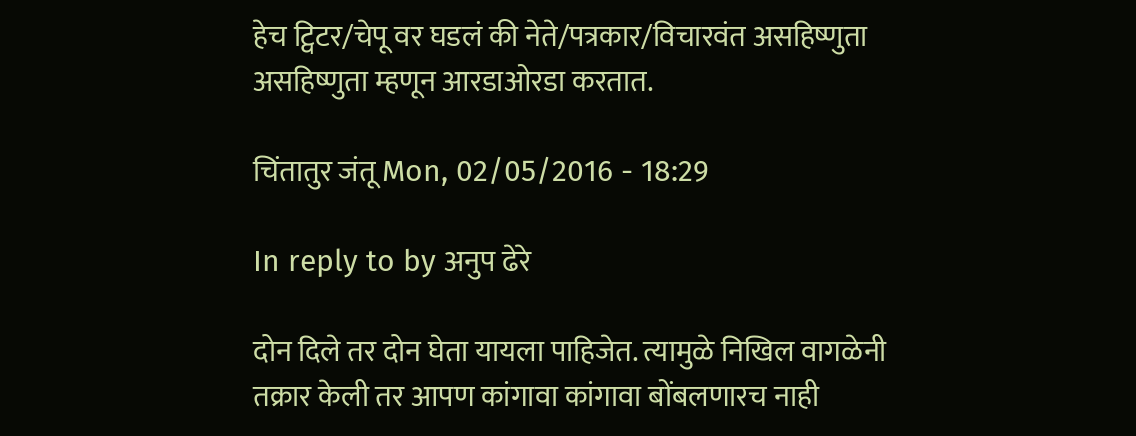हेच ट्विटर/चेपू वर घडलं की नेते/पत्रकार/विचारवंत असहिष्णुता असहिष्णुता म्हणून आरडाओरडा करतात.

चिंतातुर जंतू Mon, 02/05/2016 - 18:29

In reply to by अनुप ढेरे

दोन दिले तर दोन घेता यायला पाहिजेत. त्यामुळे निखिल वागळेनी तक्रार केली तर आपण कांगावा कांगावा बोंबलणारच नाही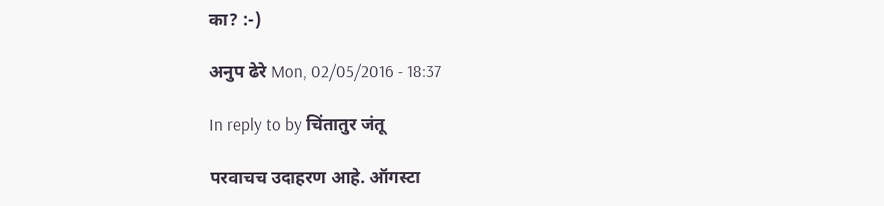का? :-)

अनुप ढेरे Mon, 02/05/2016 - 18:37

In reply to by चिंतातुर जंतू

परवाचच उदाहरण आहे. ऑगस्टा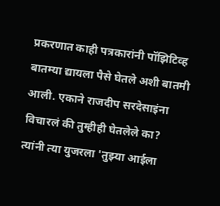प्रकरणात काही पत्रकारांनी पॉझिटिव्ह बातम्या द्यायला पैसे घेतले अशी बातमी आली. एकाने राजदीप सरदेसाइंना विचारलं की तुम्हीही घेतलेले का? त्यांनी त्या युजरला 'तुझ्या आईला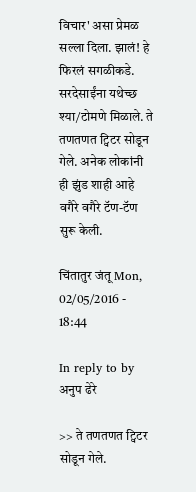विचार' असा प्रेमळ सल्ला दिला. झालं! हे फिरलं सगळीकडे. सरदेसाईंना यथेच्छ श्या/टोमणे मिळाले. ते तणतणत ट्विटर सोडून गेले. अनेक लोकांनी ही झुंड शाही आहे वगैरे वगैरे टॅण-टॅण सुरू केली.

चिंतातुर जंतू Mon, 02/05/2016 - 18:44

In reply to by अनुप ढेरे

>> ते तणतणत ट्विटर सोडून गेले.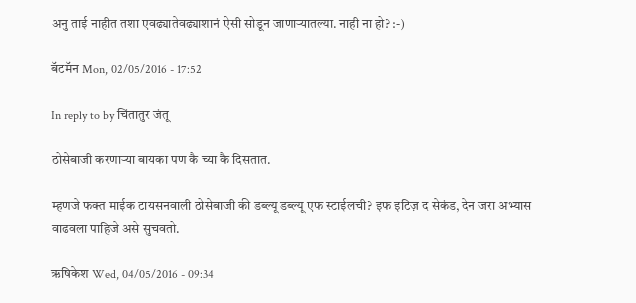अनु ताई नाहीत तशा एवढ्यातेवढ्याशानं ऐसी सोडून जाणाऱ्यातल्या. नाही ना हो? :-)

बॅटमॅन Mon, 02/05/2016 - 17:52

In reply to by चिंतातुर जंतू

ठोसेबाजी करणाऱ्या बायका पण कै च्या कै दिसतात.

म्हणजे फक्त माईक टायसनवाली ठोसेबाजी की डब्ल्यू डब्ल्यू एफ स्टाईलची? इफ इटिज़ द सेकंड, देन जरा अभ्यास वाढवला पाहिजे असे सुचवतो.

ऋषिकेश Wed, 04/05/2016 - 09:34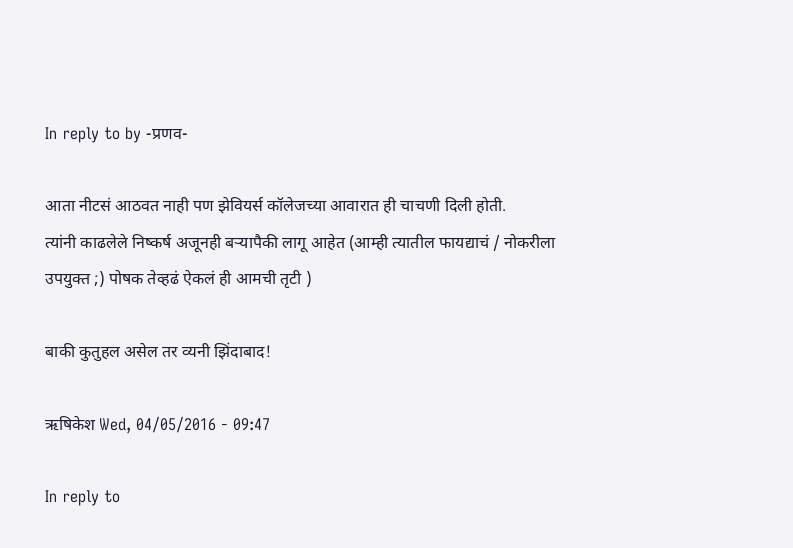In reply to by -प्रणव-

आता नीटसं आठवत नाही पण झेवियर्स कॉलेजच्या आवारात ही चाचणी दिली होती.
त्यांनी काढलेले निष्कर्ष अजूनही बर्‍यापैकी लागू आहेत (आम्ही त्यातील फायद्याचं / नोकरीला उपयुक्त ;) पोषक तेव्हढं ऐकलं ही आमची तृटी )

बाकी कुतुहल असेल तर व्यनी झिंदाबाद!

ऋषिकेश Wed, 04/05/2016 - 09:47

In reply to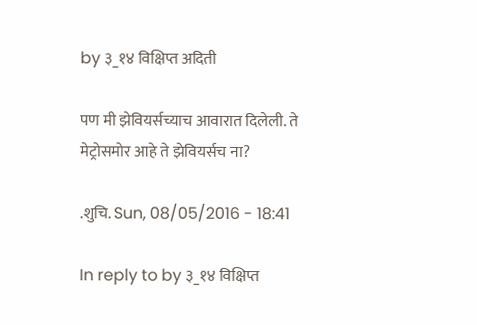by ३_१४ विक्षिप्त अदिती

पण मी झेवियर्सच्याच आवारात दिलेली. ते मेट्रोसमोर आहे ते झेवियर्सच ना?

.शुचि. Sun, 08/05/2016 - 18:41

In reply to by ३_१४ विक्षिप्त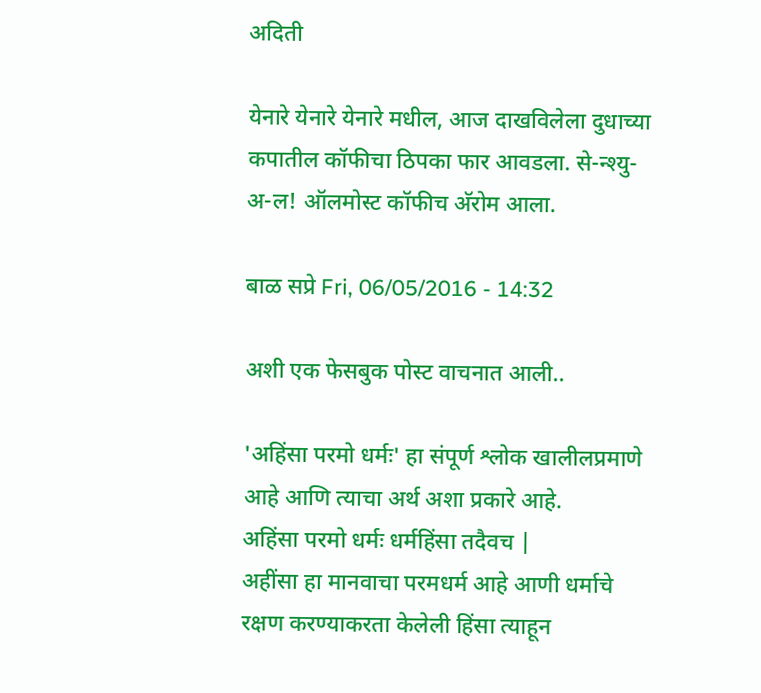अदिती

येनारे येनारे येनारे मधील, आज दाखविलेला दुधाच्या कपातील कॉफीचा ठिपका फार आवडला. से-न्श्यु-अ-ल! ऑलमोस्ट कॉफीच अ‍ॅरोम आला.

बाळ सप्रे Fri, 06/05/2016 - 14:32

अशी एक फेसबुक पोस्ट वाचनात आली..

'अहिंसा परमो धर्मः' हा संपूर्ण श्लोक खालीलप्रमाणे आहे आणि त्याचा अर्थ अशा प्रकारे आहे.
अहिंसा परमो धर्मः धर्महिंसा तदैवच |
अहींसा हा मानवाचा परमधर्म आहे आणी धर्माचे रक्षण करण्याकरता केलेली हिंसा त्याहून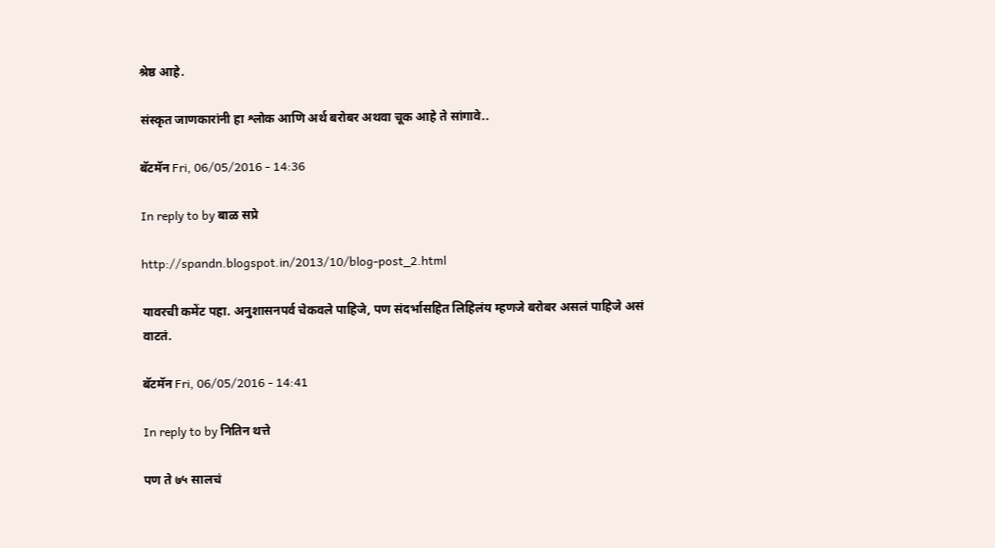श्रेष्ठ आहे.

संस्कृत जाणकारांनी हा श्लोक आणि अर्थ बरोबर अथवा चूक आहे ते सांगावे..

बॅटमॅन Fri, 06/05/2016 - 14:36

In reply to by बाळ सप्रे

http://spandn.blogspot.in/2013/10/blog-post_2.html

यावरची कमेंट पहा. अनुशासनपर्व चेकवले पाहिजे, पण संदर्भासहित लिहिलंय म्हणजे बरोबर असलं पाहिजे असं वाटतं.

बॅटमॅन Fri, 06/05/2016 - 14:41

In reply to by नितिन थत्ते

पण ते ७५ सालचं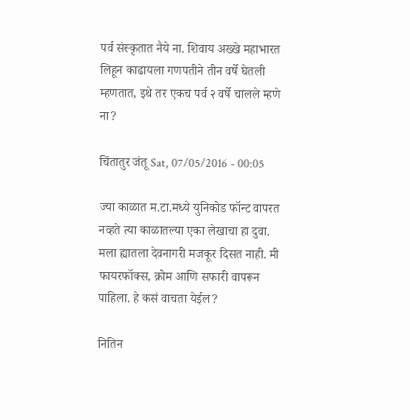पर्व संस्कृतात नैये ना. शिवाय अख्खे महाभारत लिहून काढायला गणपतीने तीन वर्षे घेतली म्हणतात, इथे तर एकच पर्व २ वर्षे चालले म्हणे ना?

चिंतातुर जंतू Sat, 07/05/2016 - 00:05

ज्या काळात म.टा.मध्ये युनिकोड फॉन्ट वापरत नव्हते त्या काळातल्या एका लेखाचा हा दुवा. मला ह्यातला देवनागरी मजकूर दिसत नाही. मी फायरफॉक्स, क्रोम आणि सफारी वापरून पाहिला. हे कसं वाचता येईल?

नितिन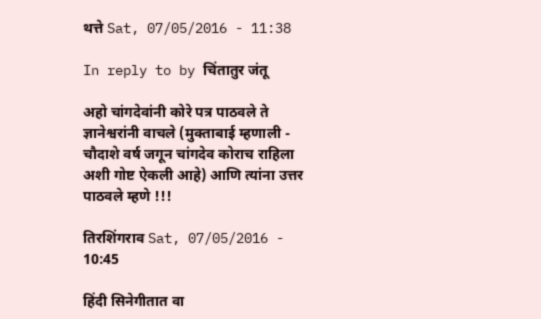थत्ते Sat, 07/05/2016 - 11:38

In reply to by चिंतातुर जंतू

अहो चांगदेवांनी कोरे पत्र पाठवले ते ज्ञानेश्वरांनी वाचले (मुक्ताबाई म्हणाली - चौदाशे वर्ष जगून चांगदेव कोराच राहिला अशी गोष्ट ऐकली आहे) आणि त्यांना उत्तर पाठवले म्हणे !!!

तिरशिंगराव Sat, 07/05/2016 - 10:45

हिंदी सिनेगीतात वा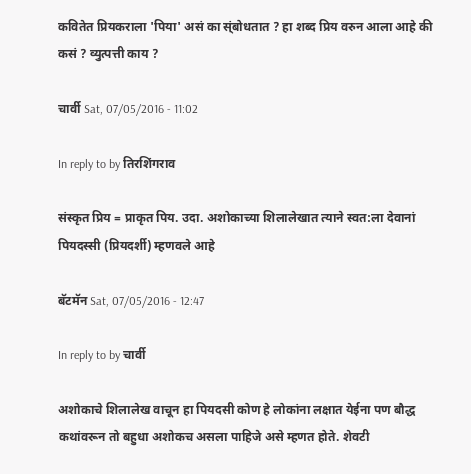कवितेत प्रियकराला 'पिया' असं का स्ंबोधतात ? हा शब्द प्रिय वरुन आला आहे की कसं ? व्युत्पत्ती काय ?

चार्वी Sat, 07/05/2016 - 11:02

In reply to by तिरशिंगराव

संस्कृत प्रिय = प्राकृत पिय. उदा. अशोकाच्या शिलालेखात त्याने स्वत:ला देवानां पियदस्सी (प्रियदर्शी) म्हणवले आहे

बॅटमॅन Sat, 07/05/2016 - 12:47

In reply to by चार्वी

अशोकाचे शिलालेख वाचून हा पियदसी कोण हे लोकांना लक्षात येईना पण बौद्ध कथांवरून तो बहुधा अशोकच असला पाहिजे असे म्हणत होते. शेवटी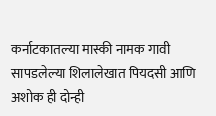कर्नाटकातल्या मास्की नामक गावी सापडलेल्या शिलालेखात पियदसी आणि अशोक ही दोन्ही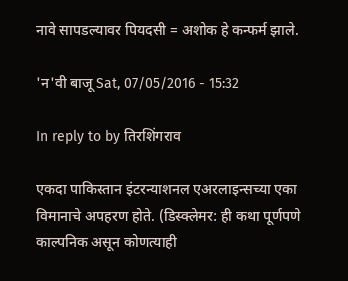नावे सापडल्यावर पियदसी = अशोक हे कन्फर्म झाले.

'न'वी बाजू Sat, 07/05/2016 - 15:32

In reply to by तिरशिंगराव

एकदा पाकिस्तान इंटरन्याशनल एअरलाइन्सच्या एका विमानाचे अपहरण होते. (डिस्क्लेमर: ही कथा पूर्णपणे काल्पनिक असून कोणत्याही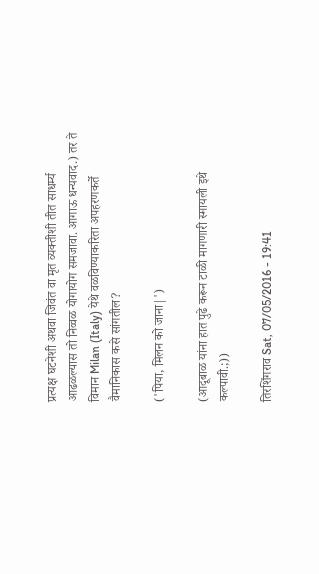प्रत्यक्ष घटनेशी अथवा जिवंत वा मृत व्यक्तीशी तीत साधर्म्य आढळल्यास तो निव्वळ योगायोग समजावा. आगाऊ धन्यवाद.) तर ते विमान Milan (Italy) येथे वळविण्याकरिता अपहरणकर्ते वैमानिकास कसे सांगतील?

('पिया, मिलन को जाना|')

(आदूबाळ यांना हात पुढे करून टाळी मागणारी स्मायली इथे कल्पावी.;))

तिरशिंगराव Sat, 07/05/2016 - 19:41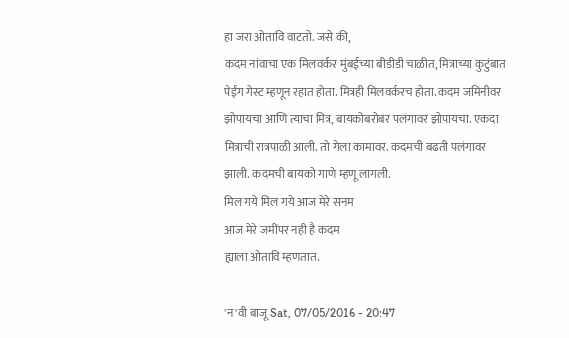हा जरा ओतावि वाटतो. जसे की,
कदम नांवाचा एक मिलवर्कर मुंबईच्या बीडीडी चाळीत, मित्राच्या कुटुंबात पेईंग गेस्ट म्हणून रहात होता. मित्रही मिलवर्करच होता. कदम जमिनीवर झोपायचा आणि त्याचा मित्र, बायकोबरोबर पलंगावर झोपायचा. एकदा मित्राची रात्रपाळी आली. तो गेला कामावर. कदमची बढती पलंगावर झाली. कदमची बायको गाणे म्हणू लागली.
मिल गये मिल गये आज मेरे सनम
आज मेरे जमींपर नही है कदम
ह्याला ओतावि म्हणतात.

'न'वी बाजू Sat, 07/05/2016 - 20:47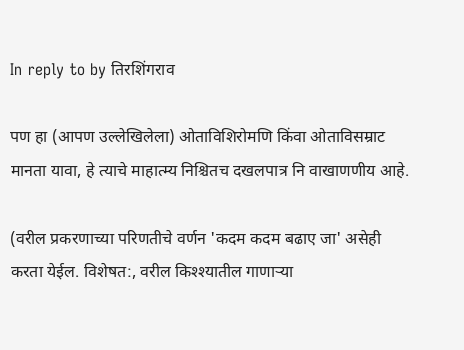In reply to by तिरशिंगराव

पण हा (आपण उल्लेखिलेला) ओताविशिरोमणि किंवा ओताविसम्राट मानता यावा, हे त्याचे माहात्म्य निश्चितच दखलपात्र नि वाखाणणीय आहे.

(वरील प्रकरणाच्या परिणतीचे वर्णन 'कदम कदम बढाए जा' असेही करता येईल. विशेषत:, वरील किश्श्यातील गाणाऱ्या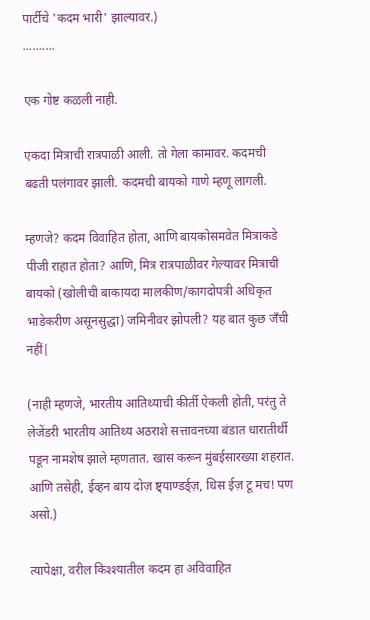पार्टीचे 'कदम भारी' झाल्यावर.)
..........

एक गोष्ट कळली नाही.

एकदा मित्राची रात्रपाळी आली. तो गेला कामावर. कदमची बढती पलंगावर झाली. कदमची बायको गाणे म्हणू लागली.

म्हणजे? कदम विवाहित होता, आणि बायकोसमवेत मित्राकडे पीजी राहात होता? आणि, मित्र रात्रपाळीवर गेल्यावर मित्राची बायको (खोलीची बाकायदा मालकीण/कागदोपत्री अधिकृत भाडेकरीण असूनसुद्धा) जमिनीवर झोपली? यह बात कुछ जँची नहीं|

(नाही म्हणजे, भारतीय आतिथ्याची कीर्ती ऐकली होती, परंतु ते लेजेंडरी भारतीय आतिथ्य अठराशे सत्तावनच्या बंडात धारातीर्थी पडून नामशेष झाले म्हणतात. खास करून मुंबईसारख्या शहरात. आणि तसेही, ईव्हन बाय दोज़ ष्ट्याण्डर्ड्ज़, धिस ईज़ टू मच! पण असो.)

त्यापेक्षा, वरील किश्श्यातील कदम हा अविवाहित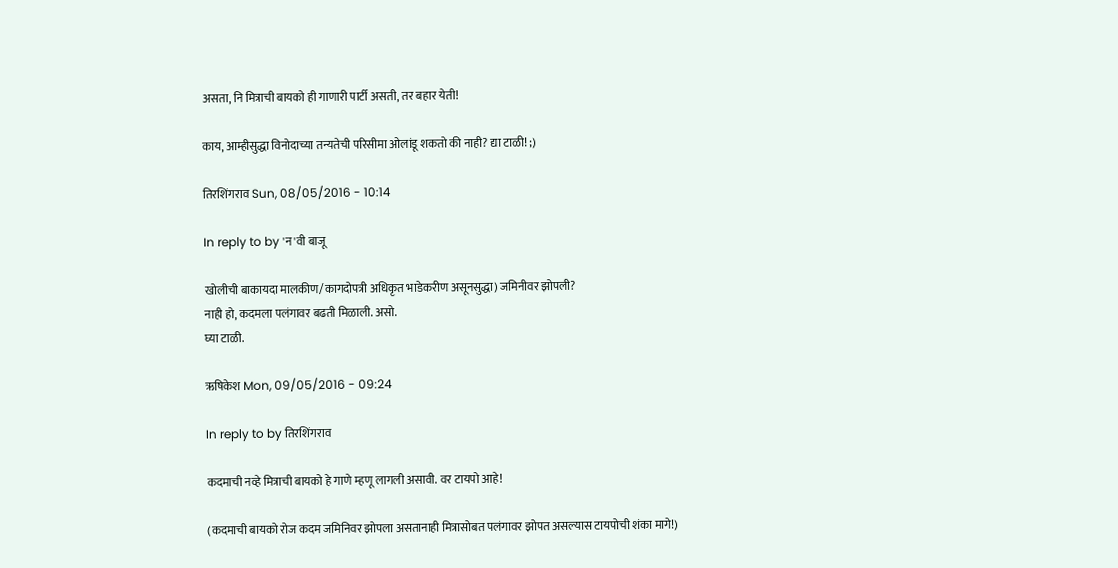असता, नि मित्राची बायको ही गाणारी पार्टी असती, तर बहार येती!

काय, आम्हीसुद्धा विनोदाच्या तन्यतेची परिसीमा ओलांडू शकतो की नाही? द्या टाळी! ;)

तिरशिंगराव Sun, 08/05/2016 - 10:14

In reply to by 'न'वी बाजू

खोलीची बाकायदा मालकीण/कागदोपत्री अधिकृत भाडेकरीण असूनसुद्धा) जमिनीवर झोपली?
नाही हो, कदमला पलंगावर बढती मिळाली. असो.
घ्या टाळी.

ऋषिकेश Mon, 09/05/2016 - 09:24

In reply to by तिरशिंगराव

कदमाची नव्हे मित्राची बायको हे गाणे म्हणू लागली असावी. वर टायपो आहे!

(कदमाची बायको रोज कदम जमिनिवर झोपला असतानाही मित्रासोबत पलंगावर झोपत असल्यास टायपोची शंका मागे!)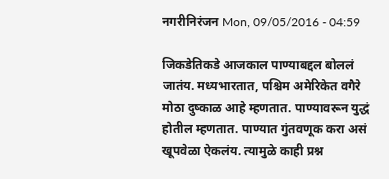नगरीनिरंजन Mon, 09/05/2016 - 04:59

जिकडेतिकडे आजकाल पाण्याबद्दल बोललं जातंय. मध्यभारतात, पश्चिम अमेरिकेत वगैरे मोठा दुष्काळ आहे म्हणतात. पाण्यावरून युद्धं होतील म्हणतात. पाण्यात गुंतवणूक करा असं खूपवेळा ऐकलंय. त्यामुळे काही प्रश्न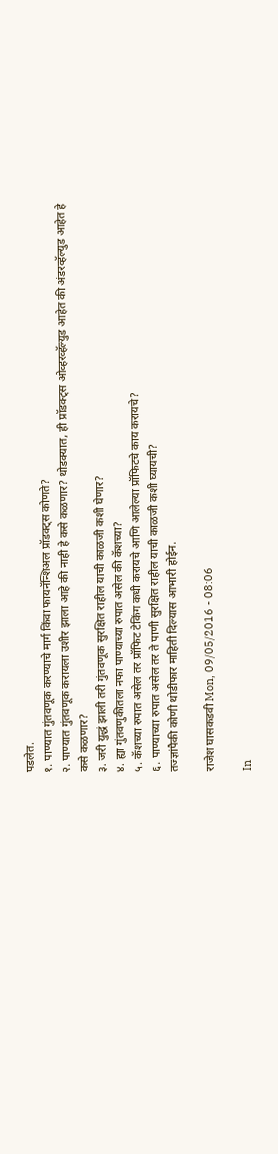पडलेत.
१. पाण्यात गुंतवणूक करण्याचे मार्ग किंवा फायनॅन्शिअल प्रॉडक्ट्स कोणते?
२. पाण्यात गुंतवणूक करायला उशीर झाला आहे की नाही हे कसे कळणार? थोडक्यात, ही प्रॉडक्ट्स ओव्हरव्हॅल्युड आहेत की अंडरव्हॅल्युड आहेत हे कसे कळणार?
३. जरी युद्धं झाली तरी गुंतवणूक सुरक्षित राहील याची काळजी कशी घेणार?
४. ह्या गुंतवणुकीतला नफा पाण्याच्या रुपात असेल की कॅशच्या?
५. कॅशच्या रुपात असेल तर प्रॉफिट टेकिंग कधी करायचे आणि आलेल्या प्रॉफिटचे काय करायचे?
६. पाण्याच्या रुपात असेल तर ते पाणी सुरक्षित राहील याची काळजी कशी घ्यायची?
तज्ज्ञांपैकी कोणी थोडीफार माहिती दिल्यास आभारी होईन.

राजेश घासकडवी Mon, 09/05/2016 - 08:06

In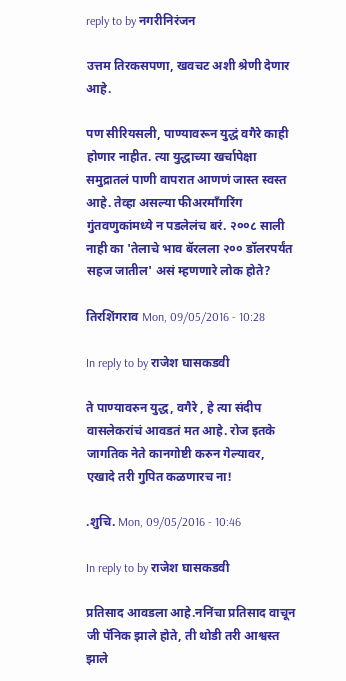reply to by नगरीनिरंजन

उत्तम तिरकसपणा, खवचट अशी श्रेणी देणार आहे.

पण सीरियसली, पाण्यावरून युद्धं वगैरे काही होणार नाहीत. त्या युद्धाच्या खर्चापेक्षा समुद्रातलं पाणी वापरात आणणं जास्त स्वस्त आहे. तेव्हा असल्या फीअरमॉंगरिंग गुंतवणुकांमध्ये न पडलेलंच बरं. २००८ साली नाही का 'तेलाचे भाव बॅरलला २०० डॉलरपर्यंत सहज जातील' असं म्हणणारे लोक होते?

तिरशिंगराव Mon, 09/05/2016 - 10:28

In reply to by राजेश घासकडवी

ते पाण्यावरुन युद्ध, वगैरे , हे त्या संदीप वासलेकरांचं आवडतं मत आहे. रोज इतके जागतिक नेते कानगोष्टी करुन गेल्यावर, एखादे तरी गुपित कळणारच ना!

.शुचि. Mon, 09/05/2016 - 10:46

In reply to by राजेश घासकडवी

प्रतिसाद आवडला आहे.ननिंचा प्रतिसाद वाचून जी पॅनिक झाले होते, ती थोडी तरी आश्वस्त झाले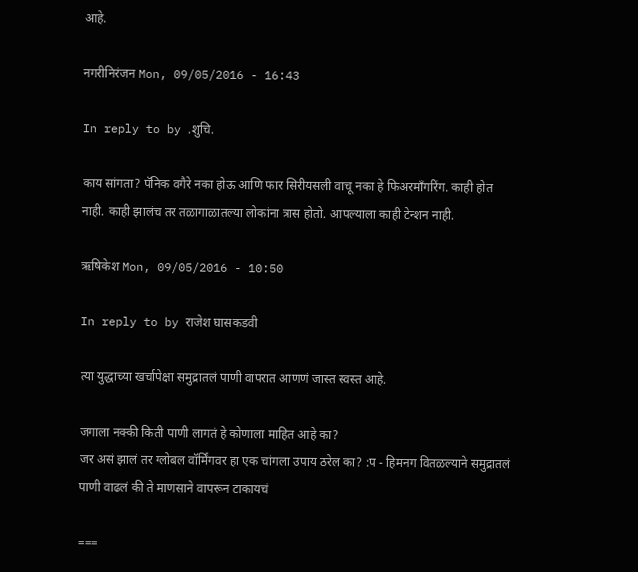आहे.

नगरीनिरंजन Mon, 09/05/2016 - 16:43

In reply to by .शुचि.

काय सांगता? पॅनिक वगैरे नका होऊ आणि फार सिरीयसली वाचू नका हे फिअरमाँगरिंग. काही होत नाही. काही झालंच तर तळागाळातल्या लोकांना त्रास होतो. आपल्याला काही टेन्शन नाही.

ऋषिकेश Mon, 09/05/2016 - 10:50

In reply to by राजेश घासकडवी

त्या युद्धाच्या खर्चापेक्षा समुद्रातलं पाणी वापरात आणणं जास्त स्वस्त आहे.

जगाला नक्की किती पाणी लागतं हे कोणाला माहित आहे का?
जर असं झालं तर ग्लोबल वॉर्मिंगवर हा एक चांगला उपाय ठरेल का? :प - हिमनग वितळल्याने समुद्रातलं पाणी वाढलं की ते माणसाने वापरून टाकायचं

===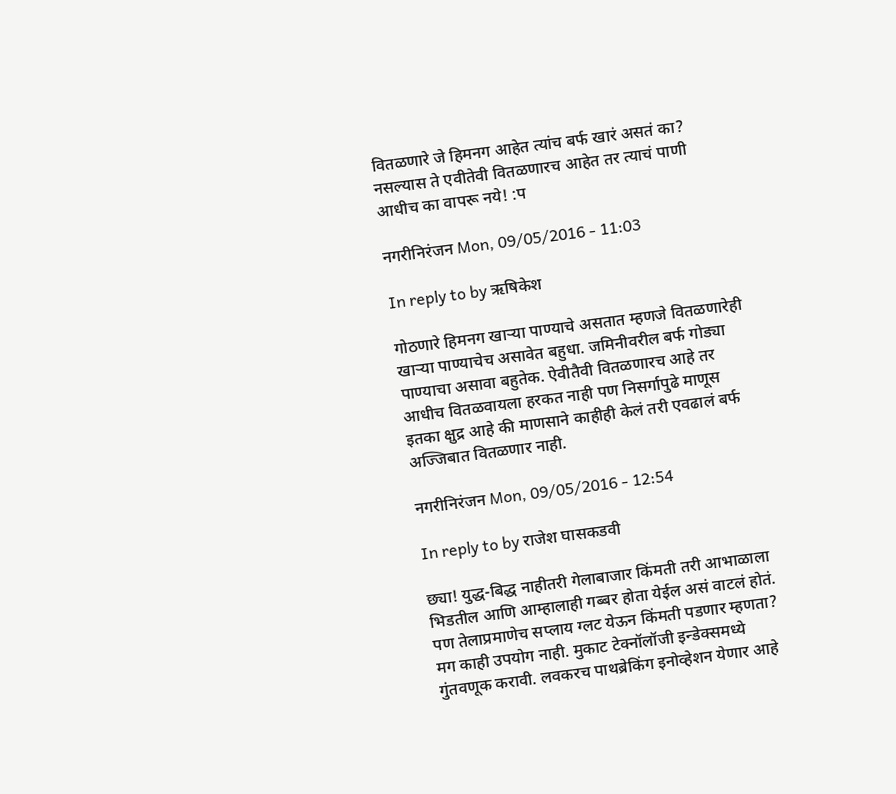वितळणारे जे हिमनग आहेत त्यांच बर्फ खारं असतं का? नसल्यास ते एवीतेवी वितळणारच आहेत तर त्याचं पाणी आधीच का वापरू नये! :प

नगरीनिरंजन Mon, 09/05/2016 - 11:03

In reply to by ऋषिकेश

गोठणारे हिमनग खार्‍या पाण्याचे असतात म्हणजे वितळणारेही खार्‍या पाण्याचेच असावेत बहुधा. जमिनीवरील बर्फ गोड्या पाण्याचा असावा बहुतेक. ऐवीतैवी वितळणारच आहे तर आधीच वितळवायला हरकत नाही पण निसर्गापुढे माणूस इतका क्षुद्र आहे की माणसाने काहीही केलं तरी एवढालं बर्फ अज्जिबात वितळणार नाही.

नगरीनिरंजन Mon, 09/05/2016 - 12:54

In reply to by राजेश घासकडवी

छ्या! युद्ध-बिद्ध नाहीतरी गेलाबाजार किंमती तरी आभाळाला भिडतील आणि आम्हालाही गब्बर होता येईल असं वाटलं होतं. पण तेलाप्रमाणेच सप्लाय ग्लट येऊन किंमती पडणार म्हणता? मग काही उपयोग नाही. मुकाट टेक्नॉलॉजी इन्डेक्समध्ये गुंतवणूक करावी. लवकरच पाथब्रेकिंग इनोव्हेशन येणार आहे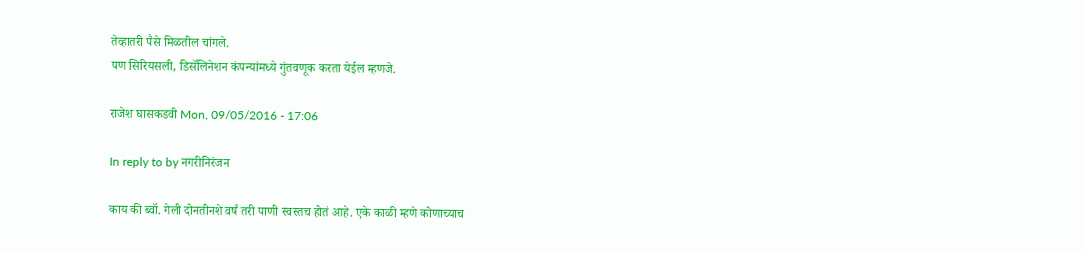तेव्हातरी पैसे मिळतील चांगले.
पण सिरियसली, डिसॅलिनेशन कंपन्यांमध्ये गुंतवणूक करता येईल म्हणजे.

राजेश घासकडवी Mon, 09/05/2016 - 17:06

In reply to by नगरीनिरंजन

काय की ब्वॉ. गेली दोनतीनशे वर्षं तरी पाणी स्वस्तच होतं आहे. एके काळी म्हणे कोणाच्याच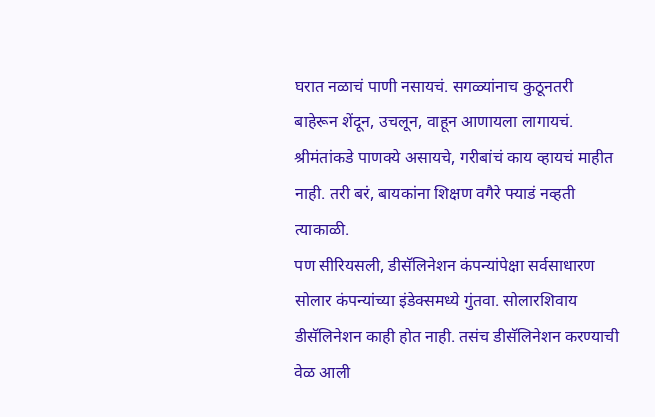घरात नळाचं पाणी नसायचं. सगळ्यांनाच कुठूनतरी बाहेरून शेंदून, उचलून, वाहून आणायला लागायचं. श्रीमंतांकडे पाणक्ये असायचे, गरीबांचं काय व्हायचं माहीत नाही. तरी बरं, बायकांना शिक्षण वगैरे फ्याडं नव्हती त्याकाळी.
पण सीरियसली, डीसॅलिनेशन कंपन्यांपेक्षा सर्वसाधारण सोलार कंपन्यांच्या इंडेक्समध्ये गुंतवा. सोलारशिवाय डीसॅलिनेशन काही होत नाही. तसंच डीसॅलिनेशन करण्याची वेळ आली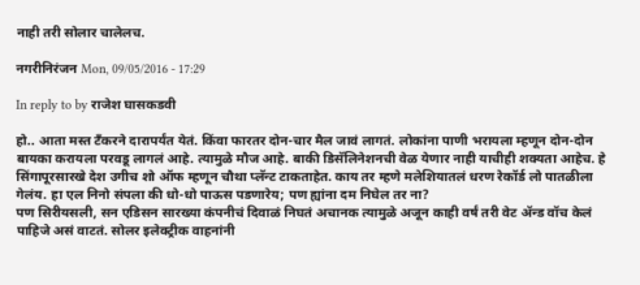नाही तरी सोलार चालेलच.

नगरीनिरंजन Mon, 09/05/2016 - 17:29

In reply to by राजेश घासकडवी

हो.. आता मस्त टँकरने दारापर्यंत येतं. किंवा फारतर दोन-चार मैल जावं लागतं. लोकांना पाणी भरायला म्हणून दोन-दोन बायका करायला परवडू लागलं आहे. त्यामुळे मौज आहे. बाकी डिसॅलिनेशनची वेळ येणार नाही याचीही शक्यता आहेच. हे सिंगापूरसारखे देश उगीच शो ऑफ म्हणून चौथा प्लॅन्ट टाकताहेत. काय तर म्हणे मलेशियातलं धरण रेकॉर्ड लो पातळीला गेलंय. हा एल निनो संपला की धो-धो पाऊस पडणारेय; पण ह्यांना दम निघेल तर ना?
पण सिरीयसली, सन एडिसन सारख्या कंपनीचं दिवाळं निघतं अचानक त्यामुळे अजून काही वर्षं तरी वेट ॲन्ड वॉच केलं पाहिजे असं वाटतं. सोलर इलेक्ट्रीक वाहनांनी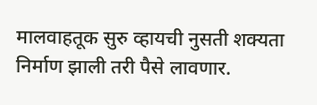मालवाहतूक सुरु व्हायची नुसती शक्यता निर्माण झाली तरी पैसे लावणार.